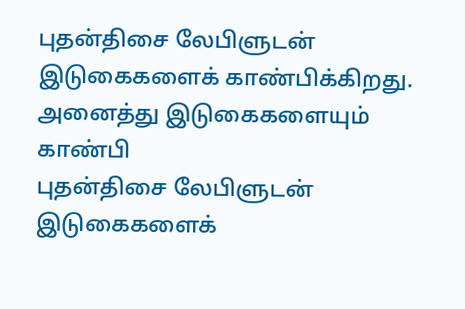புதன்திசை லேபிளுடன் இடுகைகளைக் காண்பிக்கிறது. அனைத்து இடுகைகளையும் காண்பி
புதன்திசை லேபிளுடன் இடுகைகளைக்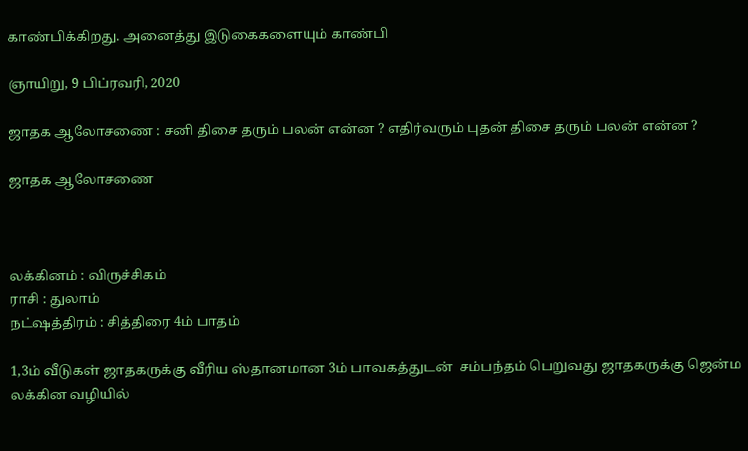காண்பிக்கிறது. அனைத்து இடுகைகளையும் காண்பி

ஞாயிறு, 9 பிப்ரவரி, 2020

ஜாதக ஆலோசணை : சனி திசை தரும் பலன் என்ன ? எதிர்வரும் புதன் திசை தரும் பலன் என்ன ?

ஜாதக ஆலோசணை



லக்கினம் : விருச்சிகம்
ராசி : துலாம்
நட்ஷத்திரம் : சித்திரை 4ம் பாதம்

1,3ம் வீடுகள் ஜாதகருக்கு வீரிய ஸ்தானமான 3ம் பாவகத்துடன்  சம்பந்தம் பெறுவது ஜாதகருக்கு ஜென்ம லக்கின வழியில்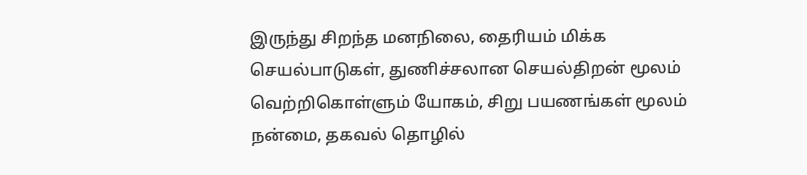இருந்து சிறந்த மனநிலை, தைரியம் மிக்க செயல்பாடுகள், துணிச்சலான செயல்திறன் மூலம் வெற்றிகொள்ளும் யோகம், சிறு பயணங்கள் மூலம் நன்மை, தகவல் தொழில்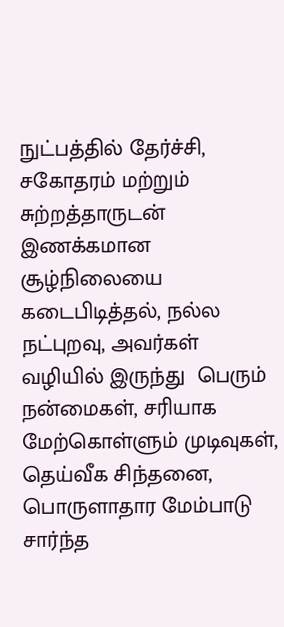நுட்பத்தில் தேர்ச்சி, சகோதரம் மற்றும் சுற்றத்தாருடன் இணக்கமான சூழ்நிலையை கடைபிடித்தல், நல்ல நட்புறவு, அவர்கள் வழியில் இருந்து  பெரும் நன்மைகள், சரியாக மேற்கொள்ளும் முடிவுகள், தெய்வீக சிந்தனை, பொருளாதார மேம்பாடு சார்ந்த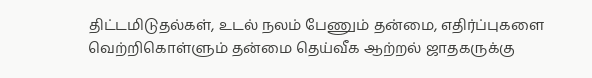திட்டமிடுதல்கள், உடல் நலம் பேணும் தன்மை, எதிர்ப்புகளை வெற்றிகொள்ளும் தன்மை தெய்வீக ஆற்றல் ஜாதகருக்கு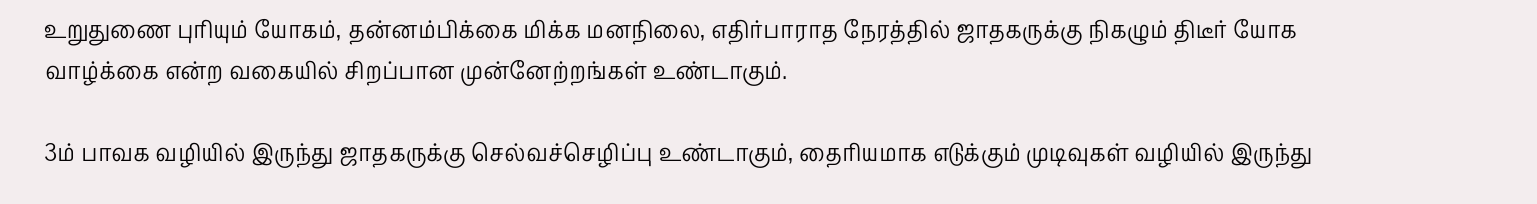உறுதுணை புரியும் யோகம், தன்னம்பிக்கை மிக்க மனநிலை, எதிர்பாராத நேரத்தில் ஜாதகருக்கு நிகழும் திடீர் யோக வாழ்க்கை என்ற வகையில் சிறப்பான முன்னேற்றங்கள் உண்டாகும்.

3ம் பாவக வழியில் இருந்து ஜாதகருக்கு செல்வச்செழிப்பு உண்டாகும், தைரியமாக எடுக்கும் முடிவுகள் வழியில் இருந்து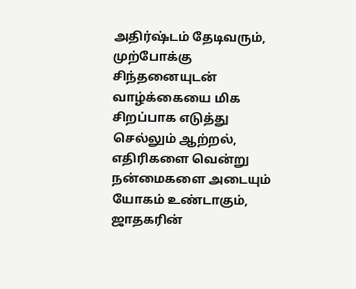அதிர்ஷ்டம் தேடிவரும், முற்போக்கு சிந்தனையுடன் வாழ்க்கையை மிக சிறப்பாக எடுத்து செல்லும் ஆற்றல், எதிரிகளை வென்று நன்மைகளை அடையும் யோகம் உண்டாகும்,   ஜாதகரின்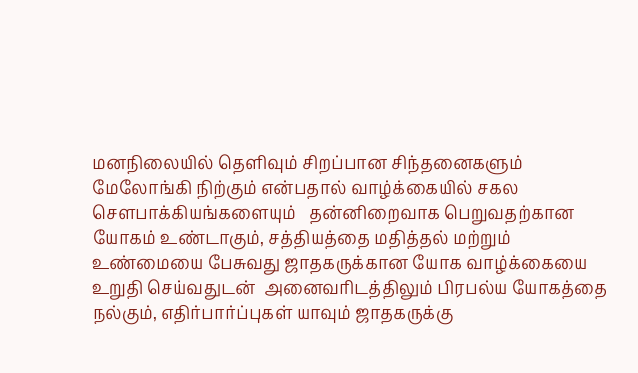மனநிலையில் தெளிவும் சிறப்பான சிந்தனைகளும்  மேலோங்கி நிற்கும் என்பதால் வாழ்க்கையில் சகல  சௌபாக்கியங்களையும்   தன்னிறைவாக பெறுவதற்கான யோகம் உண்டாகும், சத்தியத்தை மதித்தல் மற்றும் உண்மையை பேசுவது ஜாதகருக்கான யோக வாழ்க்கையை உறுதி செய்வதுடன்  அனைவரிடத்திலும் பிரபல்ய யோகத்தை நல்கும், எதிர்பார்ப்புகள் யாவும் ஜாதகருக்கு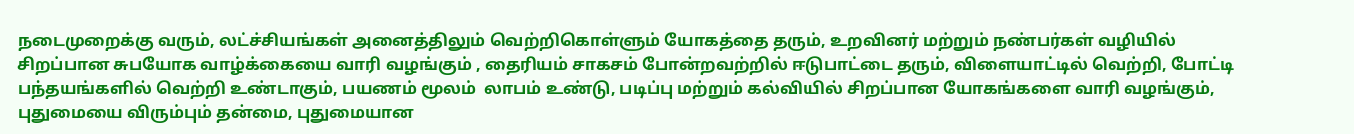நடைமுறைக்கு வரும், லட்ச்சியங்கள் அனைத்திலும் வெற்றிகொள்ளும் யோகத்தை தரும், உறவினர் மற்றும் நண்பர்கள் வழியில் சிறப்பான சுபயோக வாழ்க்கையை வாரி வழங்கும் , தைரியம் சாகசம் போன்றவற்றில் ஈடுபாட்டை தரும், விளையாட்டில் வெற்றி, போட்டி பந்தயங்களில் வெற்றி உண்டாகும், பயணம் மூலம்  லாபம் உண்டு, படிப்பு மற்றும் கல்வியில் சிறப்பான யோகங்களை வாரி வழங்கும்,  புதுமையை விரும்பும் தன்மை, புதுமையான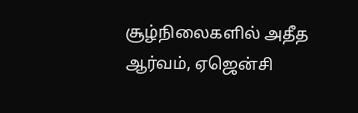சூழ்நிலைகளில் அதீத ஆர்வம், ஏஜென்சி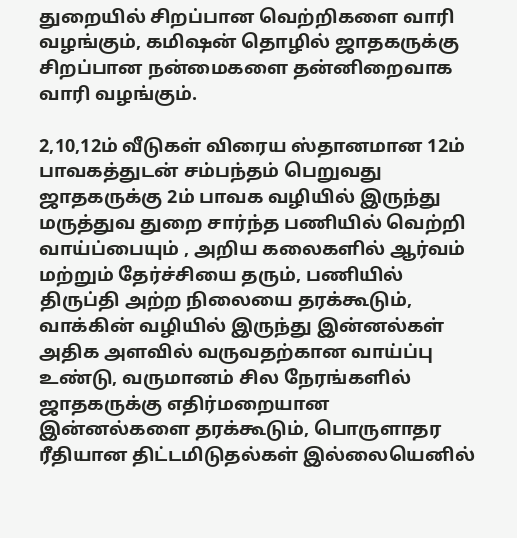துறையில் சிறப்பான வெற்றிகளை வாரி வழங்கும், கமிஷன் தொழில் ஜாதகருக்கு சிறப்பான நன்மைகளை தன்னிறைவாக வாரி வழங்கும்.

2,10,12ம் வீடுகள் விரைய ஸ்தானமான 12ம் பாவகத்துடன் சம்பந்தம் பெறுவது ஜாதகருக்கு 2ம் பாவக வழியில் இருந்து மருத்துவ துறை சார்ந்த பணியில் வெற்றி வாய்ப்பையும் , அறிய கலைகளில் ஆர்வம் மற்றும் தேர்ச்சியை தரும், பணியில் திருப்தி அற்ற நிலையை தரக்கூடும், வாக்கின் வழியில் இருந்து இன்னல்கள் அதிக அளவில் வருவதற்கான வாய்ப்பு உண்டு, வருமானம் சில நேரங்களில் ஜாதகருக்கு எதிர்மறையான இன்னல்களை தரக்கூடும், பொருளாதர ரீதியான திட்டமிடுதல்கள் இல்லையெனில்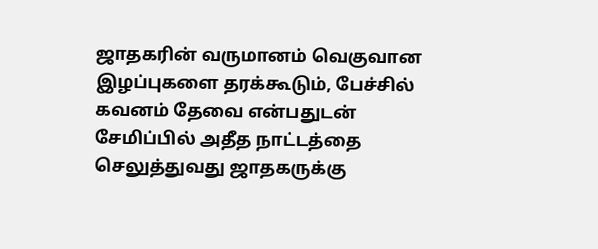ஜாதகரின் வருமானம் வெகுவான இழப்புகளை தரக்கூடும், பேச்சில் கவனம் தேவை என்பதுடன் சேமிப்பில் அதீத நாட்டத்தை செலுத்துவது ஜாதகருக்கு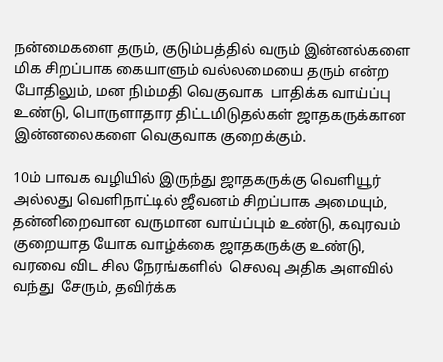நன்மைகளை தரும், குடும்பத்தில் வரும் இன்னல்களை மிக சிறப்பாக கையாளும் வல்லமையை தரும் என்ற போதிலும், மன நிம்மதி வெகுவாக  பாதிக்க வாய்ப்பு உண்டு, பொருளாதார திட்டமிடுதல்கள் ஜாதகருக்கான இன்னலைகளை வெகுவாக குறைக்கும்.

10ம் பாவக வழியில் இருந்து ஜாதகருக்கு வெளியூர் அல்லது வெளிநாட்டில் ஜீவனம் சிறப்பாக அமையும், தன்னிறைவான வருமான வாய்ப்பும் உண்டு, கவுரவம் குறையாத யோக வாழ்க்கை ஜாதகருக்கு உண்டு, வரவை விட சில நேரங்களில்  செலவு அதிக அளவில் வந்து  சேரும், தவிர்க்க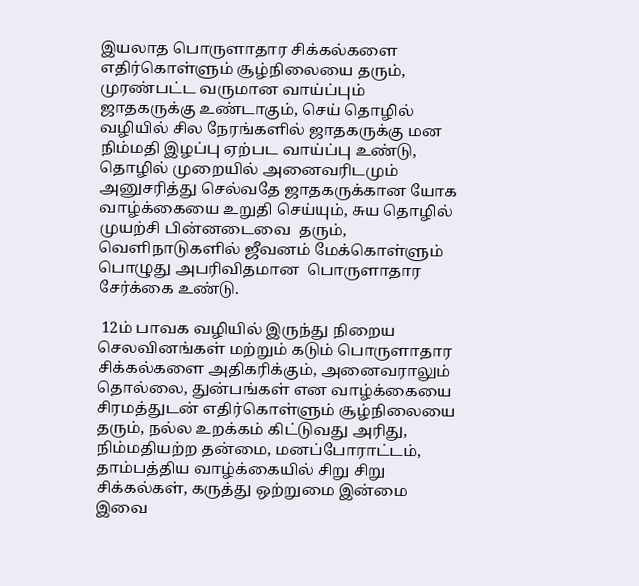இயலாத பொருளாதார சிக்கல்களை எதிர்கொள்ளும் சூழ்நிலையை தரும், முரண்பட்ட வருமான வாய்ப்பும் ஜாதகருக்கு உண்டாகும், செய் தொழில் வழியில் சில நேரங்களில் ஜாதகருக்கு மன நிம்மதி இழப்பு ஏற்பட வாய்ப்பு உண்டு, தொழில் முறையில் அனைவரிடமும் அனுசரித்து செல்வதே ஜாதகருக்கான யோக வாழ்க்கையை உறுதி செய்யும், சுய தொழில் முயற்சி பின்னடைவை  தரும்,  வெளிநாடுகளில் ஜீவனம் மேக்கொள்ளும் பொழுது அபரிவிதமான  பொருளாதார சேர்க்கை உண்டு.

 12ம் பாவக வழியில் இருந்து நிறைய செலவினங்கள் மற்றும் கடும் பொருளாதார சிக்கல்களை அதிகரிக்கும், அனைவராலும் தொல்லை, துன்பங்கள் என வாழ்க்கையை சிரமத்துடன் எதிர்கொள்ளும் சூழ்நிலையை தரும், நல்ல உறக்கம் கிட்டுவது அரிது, நிம்மதியற்ற தன்மை, மனப்போராட்டம், தாம்பத்திய வாழ்க்கையில் சிறு சிறு சிக்கல்கள், கருத்து ஒற்றுமை இன்மை இவை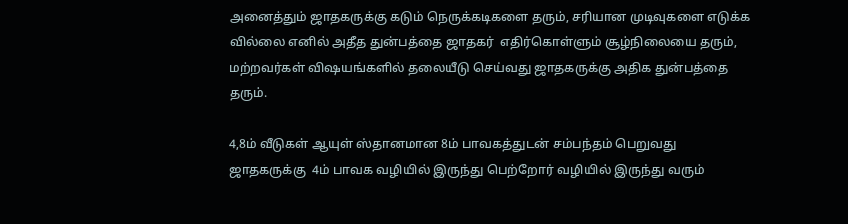அனைத்தும் ஜாதகருக்கு கடும் நெருக்கடிகளை தரும், சரியான முடிவுகளை எடுக்க வில்லை எனில் அதீத துன்பத்தை ஜாதகர்  எதிர்கொள்ளும் சூழ்நிலையை தரும், மற்றவர்கள் விஷயங்களில் தலையீடு செய்வது ஜாதகருக்கு அதிக துன்பத்தை தரும்.

4,8ம் வீடுகள் ஆயுள் ஸ்தானமான 8ம் பாவகத்துடன் சம்பந்தம் பெறுவது ஜாதகருக்கு  4ம் பாவக வழியில் இருந்து பெற்றோர் வழியில் இருந்து வரும்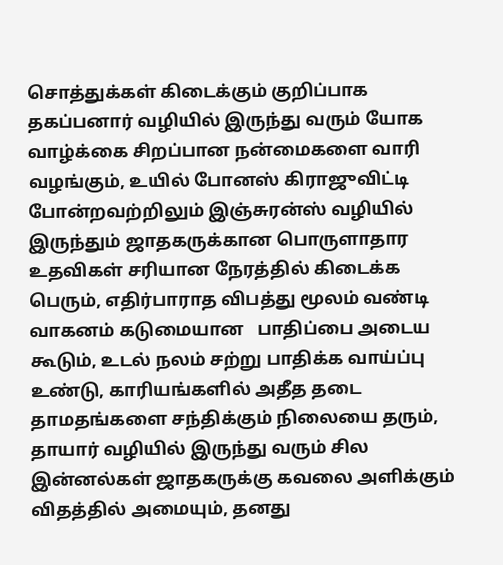சொத்துக்கள் கிடைக்கும் குறிப்பாக தகப்பனார் வழியில் இருந்து வரும் யோக  வாழ்க்கை சிறப்பான நன்மைகளை வாரி வழங்கும், உயில் போனஸ் கிராஜுவிட்டி போன்றவற்றிலும் இஞ்சுரன்ஸ் வழியில் இருந்தும் ஜாதகருக்கான பொருளாதார உதவிகள் சரியான நேரத்தில் கிடைக்க பெரும், எதிர்பாராத விபத்து மூலம் வண்டி வாகனம் கடுமையான   பாதிப்பை அடைய கூடும், உடல் நலம் சற்று பாதிக்க வாய்ப்பு உண்டு, காரியங்களில் அதீத தடை தாமதங்களை சந்திக்கும் நிலையை தரும், தாயார் வழியில் இருந்து வரும் சில இன்னல்கள் ஜாதகருக்கு கவலை அளிக்கும் விதத்தில் அமையும், தனது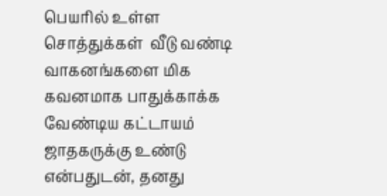பெயரில் உள்ள சொத்துக்கள்  வீடு வண்டி  வாகனங்களை மிக கவனமாக பாதுக்காக்க வேண்டிய கட்டாயம் ஜாதகருக்கு உண்டு என்பதுடன், தனது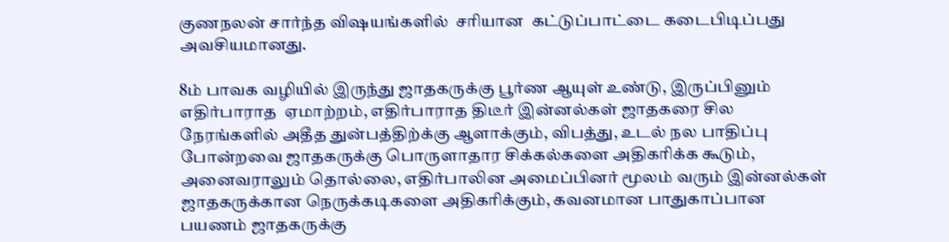குணநலன் சார்ந்த விஷயங்களில்  சரியான  கட்டுப்பாட்டை கடைபிடிப்பது அவசியமானது.

8ம் பாவக வழியில் இருந்து ஜாதகருக்கு பூர்ண ஆயுள் உண்டு, இருப்பினும் எதிர்பாராத  ஏமாற்றம், எதிர்பாராத திடீர் இன்னல்கள் ஜாதகரை சில  நேரங்களில் அதீத துன்பத்திற்க்கு ஆளாக்கும், விபத்து, உடல் நல பாதிப்பு போன்றவை ஜாதகருக்கு பொருளாதார சிக்கல்களை அதிகரிக்க கூடும், அனைவராலும் தொல்லை, எதிர்பாலின அமைப்பினர் மூலம் வரும் இன்னல்கள் ஜாதகருக்கான நெருக்கடிகளை அதிகரிக்கும், கவனமான பாதுகாப்பான  பயணம் ஜாதகருக்கு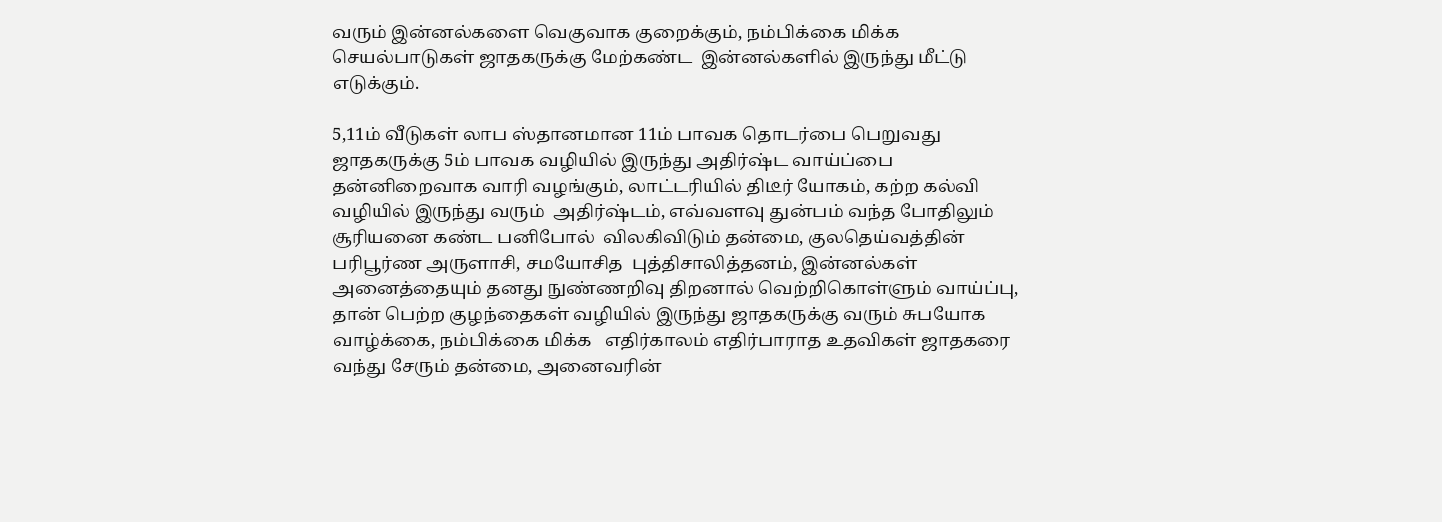வரும் இன்னல்களை வெகுவாக குறைக்கும், நம்பிக்கை மிக்க செயல்பாடுகள் ஜாதகருக்கு மேற்கண்ட  இன்னல்களில் இருந்து மீட்டு எடுக்கும்.

5,11ம் வீடுகள் லாப ஸ்தானமான 11ம் பாவக தொடர்பை பெறுவது ஜாதகருக்கு 5ம் பாவக வழியில் இருந்து அதிர்ஷ்ட வாய்ப்பை தன்னிறைவாக வாரி வழங்கும், லாட்டரியில் திடீர் யோகம், கற்ற கல்வி வழியில் இருந்து வரும்  அதிர்ஷ்டம், எவ்வளவு துன்பம் வந்த போதிலும் சூரியனை கண்ட பனிபோல்  விலகிவிடும் தன்மை, குலதெய்வத்தின் பரிபூர்ண அருளாசி, சமயோசித  புத்திசாலித்தனம், இன்னல்கள் அனைத்தையும் தனது நுண்ணறிவு திறனால் வெற்றிகொள்ளும் வாய்ப்பு, தான் பெற்ற குழந்தைகள் வழியில் இருந்து ஜாதகருக்கு வரும் சுபயோக வாழ்க்கை, நம்பிக்கை மிக்க   எதிர்காலம் எதிர்பாராத உதவிகள் ஜாதகரை வந்து சேரும் தன்மை, அனைவரின்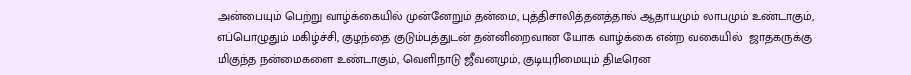அன்பையும் பெற்று வாழ்க்கையில் முன்னேறும் தன்மை, புத்திசாலித்தனத்தால் ஆதாயமும் லாபமும் உண்டாகும், எப்பொழுதும் மகிழ்ச்சி, குழந்தை குடும்பத்துடன் தன்னிறைவான யோக வாழ்க்கை என்ற வகையில்  ஜாதகருக்கு மிகுந்த நன்மைகளை உண்டாகும், வெளிநாடு ஜீவனமும், குடியுரிமையும் திடீரென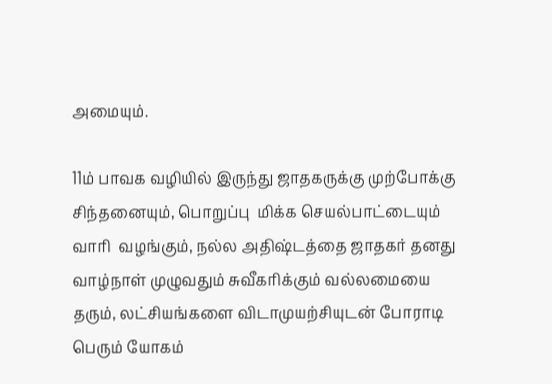அமையும்.

11ம் பாவக வழியில் இருந்து ஜாதகருக்கு முற்போக்கு சிந்தனையும், பொறுப்பு  மிக்க செயல்பாட்டையும் வாரி  வழங்கும், நல்ல அதிஷ்டத்தை ஜாதகர் தனது வாழ்நாள் முழுவதும் சுவீகரிக்கும் வல்லமையை தரும், லட்சியங்களை விடாமுயற்சியுடன் போராடி பெரும் யோகம்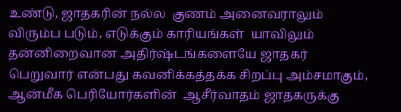உண்டு, ஜாதகரின் நல்ல  குணம் அனைவராலும் விரும்ப படும், எடுக்கும் காரியங்கள்  யாவிலும் தன்னிறைவான அதிர்ஷ்டங்களையே ஜாதகர் பெறுவார் என்பது கவனிக்கத்தக்க சிறப்பு அம்சமாகும், ஆன்மீக பெரியோர்களின்  ஆசீர்வாதம் ஜாதகருக்கு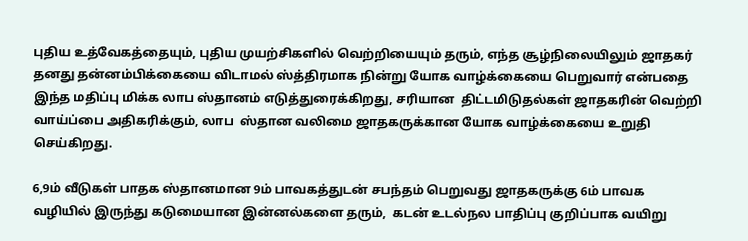புதிய உத்வேகத்தையும், புதிய முயற்சிகளில் வெற்றியையும் தரும், எந்த சூழ்நிலையிலும் ஜாதகர் தனது தன்னம்பிக்கையை விடாமல் ஸ்த்திரமாக நின்று யோக வாழ்க்கையை பெறுவார் என்பதை இந்த மதிப்பு மிக்க லாப ஸ்தானம் எடுத்துரைக்கிறது, சரியான  திட்டமிடுதல்கள் ஜாதகரின் வெற்றி வாய்ப்பை அதிகரிக்கும், லாப  ஸ்தான வலிமை ஜாதகருக்கான யோக வாழ்க்கையை உறுதி செய்கிறது.

6,9ம் வீடுகள் பாதக ஸ்தானமான 9ம் பாவகத்துடன் சபந்தம் பெறுவது ஜாதகருக்கு 6ம் பாவக வழியில் இருந்து கடுமையான இன்னல்களை தரும்,  கடன் உடல்நல பாதிப்பு குறிப்பாக வயிறு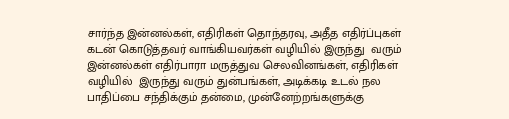சார்ந்த இன்னல்கள், எதிரிகள் தொந்தரவு, அதீத எதிர்ப்புகள் கடன் கொடுத்தவர் வாங்கியவர்கள் வழியில் இருந்து  வரும் இன்னல்கள் எதிர்பாரா மருத்துவ செலவினங்கள், எதிரிகள் வழியில்  இருந்து வரும் துன்பங்கள், அடிக்கடி உடல் நல பாதிப்பை சந்திக்கும் தன்மை, முன்னேற்றங்களுக்கு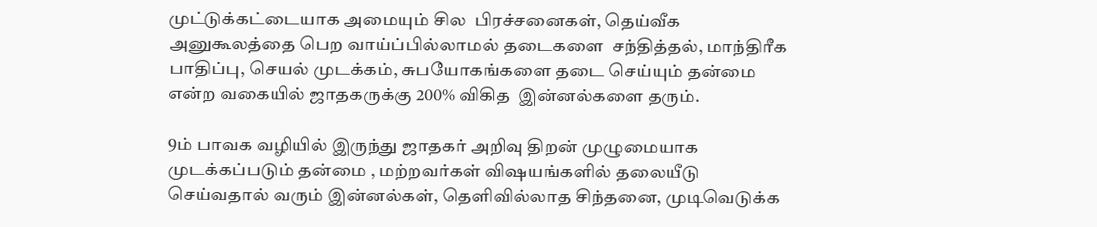முட்டுக்கட்டையாக அமையும் சில  பிரச்சனைகள், தெய்வீக அனுகூலத்தை பெற வாய்ப்பில்லாமல் தடைகளை  சந்தித்தல், மாந்திரீக பாதிப்பு, செயல் முடக்கம், சுபயோகங்களை தடை செய்யும் தன்மை என்ற வகையில் ஜாதகருக்கு 200% விகித  இன்னல்களை தரும்.

9ம் பாவக வழியில் இருந்து ஜாதகர் அறிவு திறன் முழுமையாக முடக்கப்படும் தன்மை , மற்றவர்கள் விஷயங்களில் தலையீடு செய்வதால் வரும் இன்னல்கள், தெளிவில்லாத சிந்தனை, முடிவெடுக்க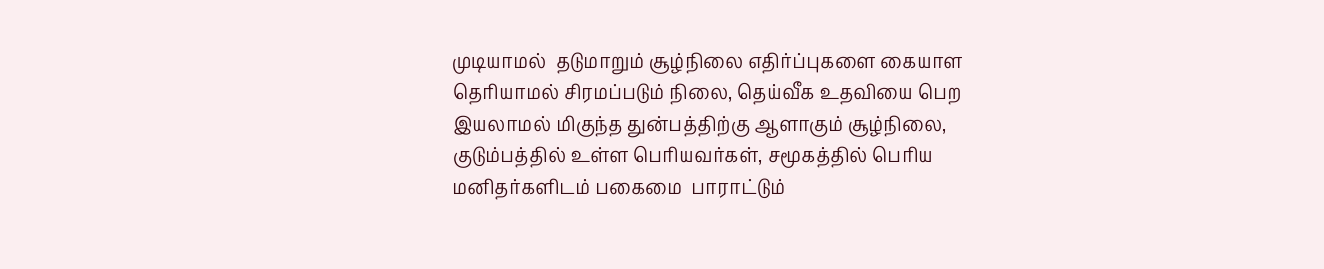முடியாமல்  தடுமாறும் சூழ்நிலை எதிர்ப்புகளை கையாள தெரியாமல் சிரமப்படும் நிலை, தெய்வீக உதவியை பெற இயலாமல் மிகுந்த துன்பத்திற்கு ஆளாகும் சூழ்நிலை, குடும்பத்தில் உள்ள பெரியவர்கள், சமூகத்தில் பெரிய மனிதர்களிடம் பகைமை  பாராட்டும்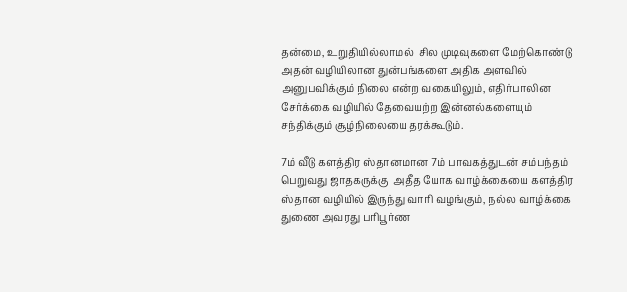தன்மை, உறுதியில்லாமல்  சில முடிவுகளை மேற்கொண்டு  அதன் வழியிலான துன்பங்களை அதிக அளவில்  அனுபவிக்கும் நிலை என்ற வகையிலும், எதிர்பாலின சேர்க்கை வழியில் தேவையற்ற இன்னல்களையும் சந்திக்கும் சூழ்நிலையை தரக்கூடும்.

7ம் வீடு களத்திர ஸ்தானமான 7ம் பாவகத்துடன் சம்பந்தம் பெறுவது ஜாதகருக்கு  அதீத யோக வாழ்க்கையை களத்திர ஸ்தான வழியில் இருந்து வாரி வழங்கும், நல்ல வாழ்க்கை துணை அவரது பரிபூர்ண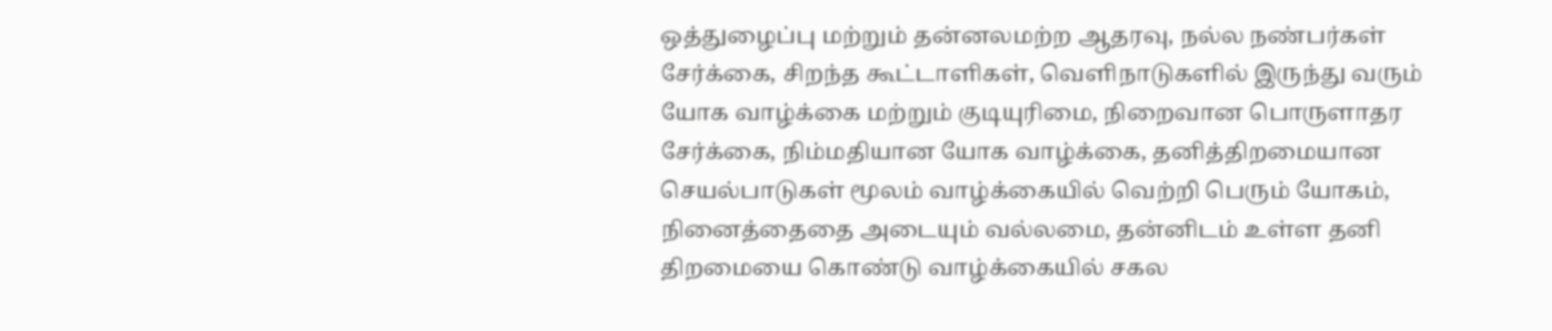ஒத்துழைப்பு மற்றும் தன்னலமற்ற ஆதரவு, நல்ல நண்பர்கள் சேர்க்கை, சிறந்த கூட்டாளிகள், வெளிநாடுகளில் இருந்து வரும் யோக வாழ்க்கை மற்றும் குடியுரிமை, நிறைவான பொருளாதர சேர்க்கை, நிம்மதியான யோக வாழ்க்கை, தனித்திறமையான செயல்பாடுகள் மூலம் வாழ்க்கையில் வெற்றி பெரும் யோகம், நினைத்தைதை அடையும் வல்லமை, தன்னிடம் உள்ள தனி திறமையை கொண்டு வாழ்க்கையில் சகல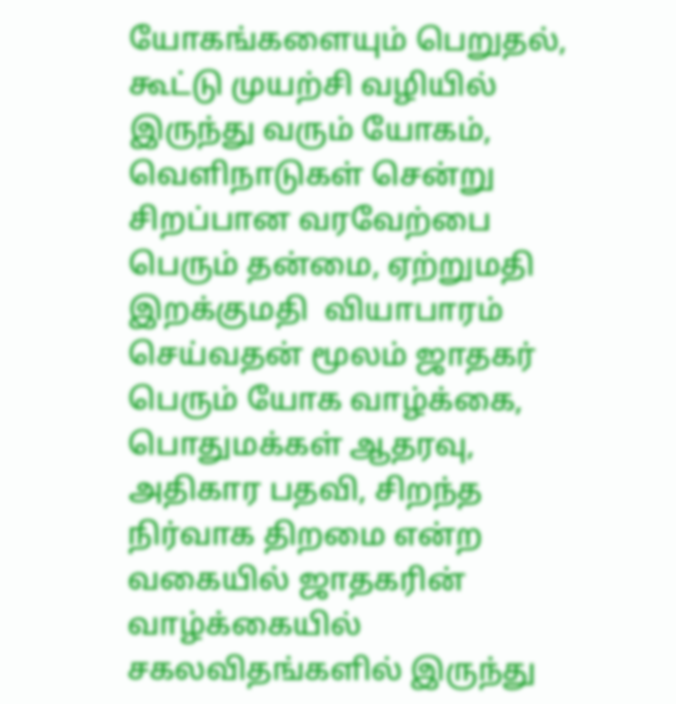யோகங்களையும் பெறுதல், கூட்டு முயற்சி வழியில் இருந்து வரும் யோகம், வெளிநாடுகள் சென்று சிறப்பான வரவேற்பை பெரும் தன்மை, ஏற்றுமதி இறக்குமதி  வியாபாரம் செய்வதன் மூலம் ஜாதகர் பெரும் யோக வாழ்க்கை, பொதுமக்கள் ஆதரவு, அதிகார பதவி, சிறந்த நிர்வாக திறமை என்ற வகையில் ஜாதகரின் வாழ்க்கையில் சகலவிதங்களில் இருந்து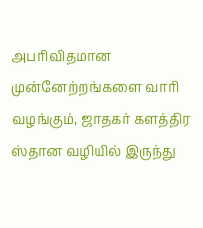அபரிவிதமான முன்னேற்றங்களை வாரி வழங்கும், ஜாதகர் களத்திர ஸ்தான வழியில் இருந்து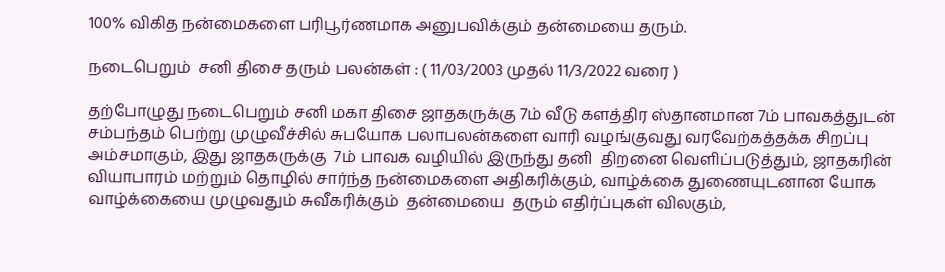100% விகித நன்மைகளை பரிபூர்ணமாக அனுபவிக்கும் தன்மையை தரும்.

நடைபெறும்  சனி திசை தரும் பலன்கள் : ( 11/03/2003 முதல் 11/3/2022 வரை )

தற்போழுது நடைபெறும் சனி மகா திசை ஜாதகருக்கு 7ம் வீடு களத்திர ஸ்தானமான 7ம் பாவகத்துடன் சம்பந்தம் பெற்று முழுவீச்சில் சுபயோக பலாபலன்களை வாரி வழங்குவது வரவேற்கத்தக்க சிறப்பு அம்சமாகும், இது ஜாதகருக்கு  7ம் பாவக வழியில் இருந்து தனி  திறனை வெளிப்படுத்தும், ஜாதகரின் வியாபாரம் மற்றும் தொழில் சார்ந்த நன்மைகளை அதிகரிக்கும், வாழ்க்கை துணையுடனான யோக வாழ்க்கையை முழுவதும் சுவீகரிக்கும்  தன்மையை  தரும் எதிர்ப்புகள் விலகும்,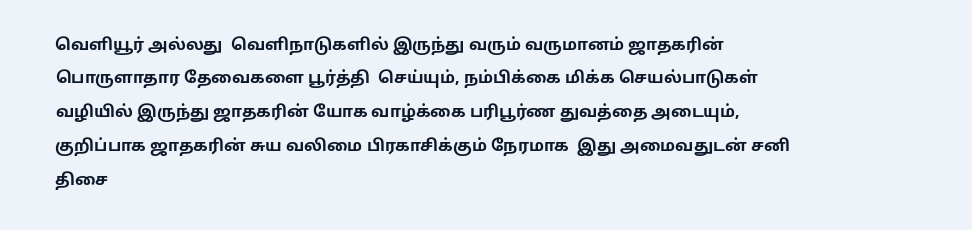வெளியூர் அல்லது  வெளிநாடுகளில் இருந்து வரும் வருமானம் ஜாதகரின் பொருளாதார தேவைகளை பூர்த்தி  செய்யும், நம்பிக்கை மிக்க செயல்பாடுகள் வழியில் இருந்து ஜாதகரின் யோக வாழ்க்கை பரிபூர்ண துவத்தை அடையும், குறிப்பாக ஜாதகரின் சுய வலிமை பிரகாசிக்கும் நேரமாக  இது அமைவதுடன் சனி திசை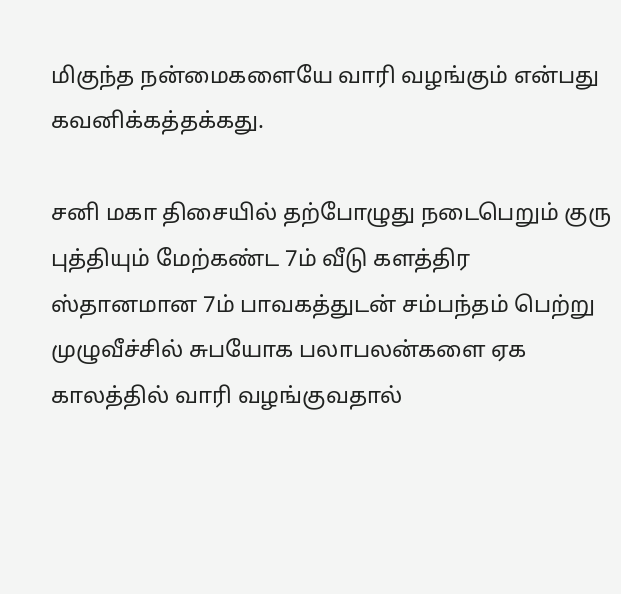மிகுந்த நன்மைகளையே வாரி வழங்கும் என்பது கவனிக்கத்தக்கது.

சனி மகா திசையில் தற்போழுது நடைபெறும் குரு புத்தியும் மேற்கண்ட 7ம் வீடு களத்திர ஸ்தானமான 7ம் பாவகத்துடன் சம்பந்தம் பெற்று முழுவீச்சில் சுபயோக பலாபலன்களை ஏக காலத்தில் வாரி வழங்குவதால்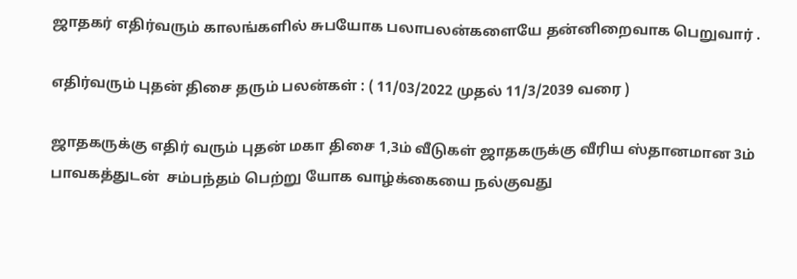ஜாதகர் எதிர்வரும் காலங்களில் சுபயோக பலாபலன்களையே தன்னிறைவாக பெறுவார் .

எதிர்வரும் புதன் திசை தரும் பலன்கள் : ( 11/03/2022 முதல் 11/3/2039 வரை )

ஜாதகருக்கு எதிர் வரும் புதன் மகா திசை 1,3ம் வீடுகள் ஜாதகருக்கு வீரிய ஸ்தானமான 3ம் பாவகத்துடன்  சம்பந்தம் பெற்று யோக வாழ்க்கையை நல்குவது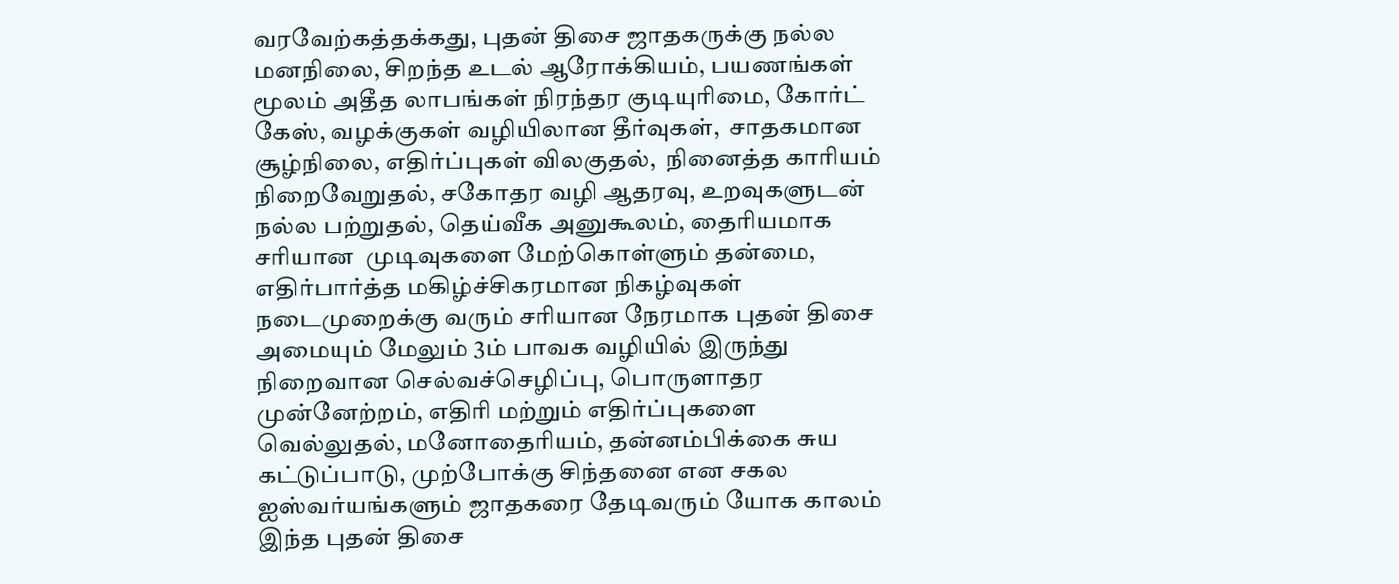வரவேற்கத்தக்கது, புதன் திசை ஜாதகருக்கு நல்ல மனநிலை, சிறந்த உடல் ஆரோக்கியம், பயணங்கள்  மூலம் அதீத லாபங்கள் நிரந்தர குடியுரிமை, கோர்ட் கேஸ், வழக்குகள் வழியிலான தீர்வுகள்,  சாதகமான சூழ்நிலை, எதிர்ப்புகள் விலகுதல்,  நினைத்த காரியம் நிறைவேறுதல், சகோதர வழி ஆதரவு, உறவுகளுடன் நல்ல பற்றுதல், தெய்வீக அனுகூலம், தைரியமாக சரியான  முடிவுகளை மேற்கொள்ளும் தன்மை, எதிர்பார்த்த மகிழ்ச்சிகரமான நிகழ்வுகள் நடைமுறைக்கு வரும் சரியான நேரமாக புதன் திசை அமையும் மேலும் 3ம் பாவக வழியில் இருந்து நிறைவான செல்வச்செழிப்பு, பொருளாதர முன்னேற்றம், எதிரி மற்றும் எதிர்ப்புகளை வெல்லுதல், மனோதைரியம், தன்னம்பிக்கை சுய கட்டுப்பாடு, முற்போக்கு சிந்தனை என சகல  ஐஸ்வர்யங்களும் ஜாதகரை தேடிவரும் யோக காலம் இந்த புதன் திசை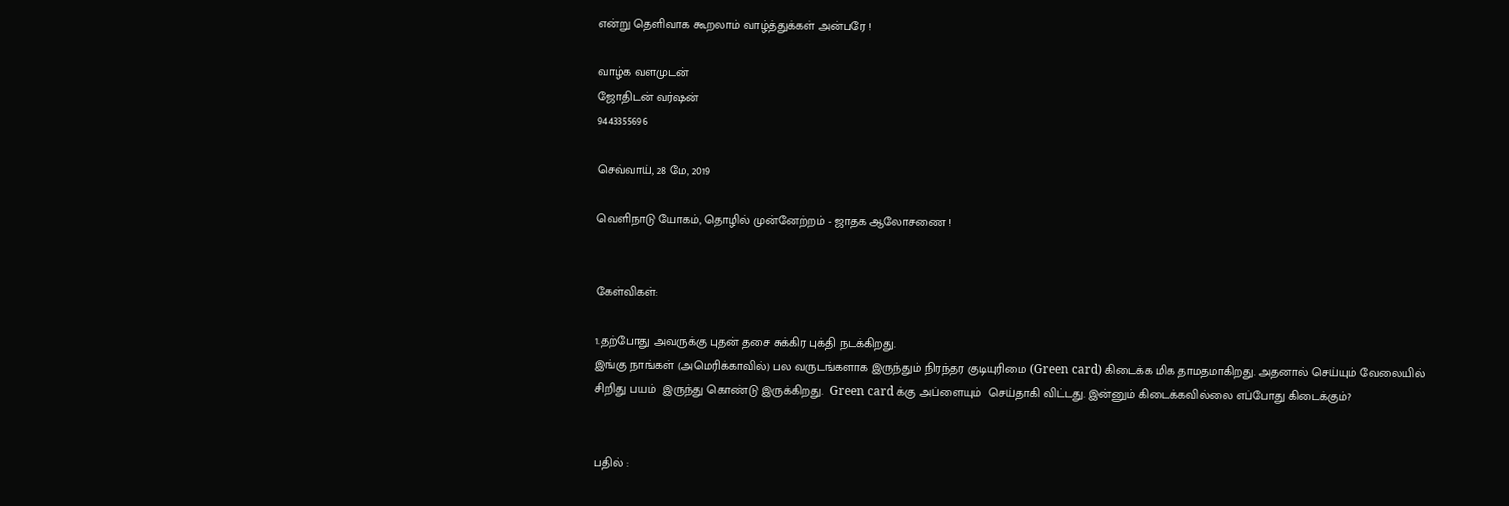என்று தெளிவாக கூறலாம் வாழ்த்துக்கள் அன்பரே !

வாழ்க வளமுடன்
ஜோதிடன் வர்ஷன்
9443355696

செவ்வாய், 28 மே, 2019

வெளிநாடு யோகம், தொழில் முன்னேற்றம் - ஜாதக ஆலோசணை !


கேள்விகள்:

1.தற்போது அவருக்கு புதன் தசை சுக்கிர புக்தி நடக்கிறது.
இங்கு நாங்கள் (அமெரிக்காவில்) பல வருடங்களாக இருந்தும் நிரந்தர குடியுரிமை (Green card) கிடைக்க மிக தாமதமாகிறது. அதனால் செய்யும் வேலையில் சிறிது பயம்  இருந்து கொண்டு இருக்கிறது.  Green card க்கு அப்ளையும்  செய்தாகி விட்டது. இன்னும் கிடைக்கவில்லை எப்போது கிடைக்கும்?


பதில் :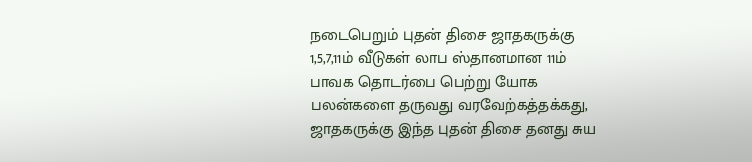நடைபெறும் புதன் திசை ஜாதகருக்கு 1,5,7,11ம் வீடுகள் லாப ஸ்தானமான 11ம் பாவக தொடர்பை பெற்று யோக பலன்களை தருவது வரவேற்கத்தக்கது, ஜாதகருக்கு இந்த புதன் திசை தனது சுய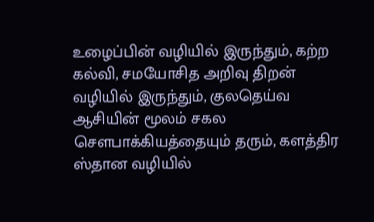உழைப்பின் வழியில் இருந்தும், கற்ற கல்வி, சமயோசித அறிவு திறன் வழியில் இருந்தும், குலதெய்வ ஆசியின் மூலம் சகல சௌபாக்கியத்தையும் தரும், களத்திர ஸ்தான வழியில்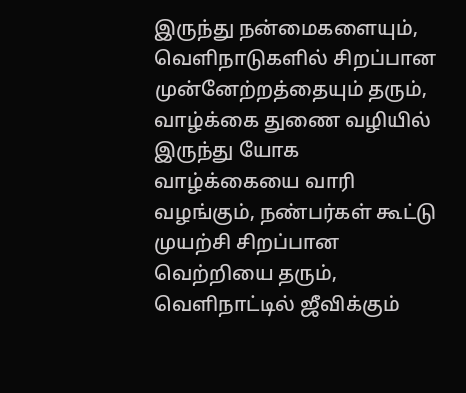இருந்து நன்மைகளையும், வெளிநாடுகளில் சிறப்பான முன்னேற்றத்தையும் தரும், வாழ்க்கை துணை வழியில் இருந்து யோக வாழ்க்கையை வாரி  வழங்கும், நண்பர்கள் கூட்டு முயற்சி சிறப்பான வெற்றியை தரும், வெளிநாட்டில் ஜீவிக்கும்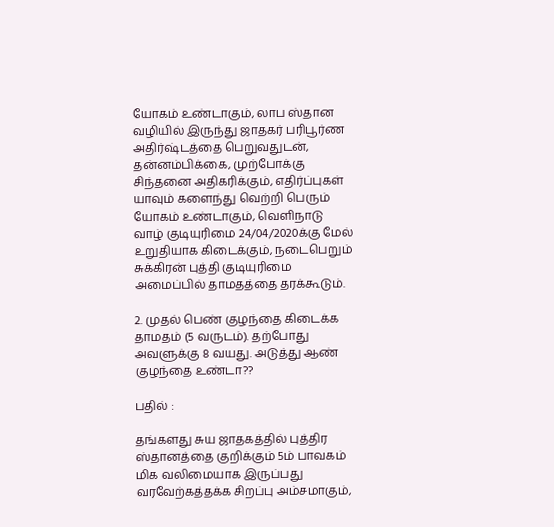யோகம் உண்டாகும், லாப ஸ்தான வழியில் இருந்து ஜாதகர் பரிபூர்ண அதிர்ஷ்டத்தை பெறுவதுடன், தன்னம்பிக்கை, முற்போக்கு சிந்தனை அதிகரிக்கும், எதிர்ப்புகள் யாவும் களைந்து வெற்றி பெரும் யோகம் உண்டாகும், வெளிநாடு வாழ் குடியுரிமை 24/04/2020க்கு மேல் உறுதியாக கிடைக்கும், நடைபெறும் சுக்கிரன் புத்தி குடியுரிமை அமைப்பில் தாமதத்தை தரக்கூடும்.

2. முதல் பெண் குழந்தை கிடைக்க தாமதம் (5 வருடம்). தற்போது அவளுக்கு 8 வயது. அடுத்து ஆண் குழந்தை உண்டா??

பதில் :

தங்களது சுய ஜாதகத்தில் புத்திர ஸ்தானத்தை குறிக்கும் 5ம் பாவகம் மிக வலிமையாக இருப்பது வரவேற்கத்தக்க சிறப்பு அம்சமாகும்,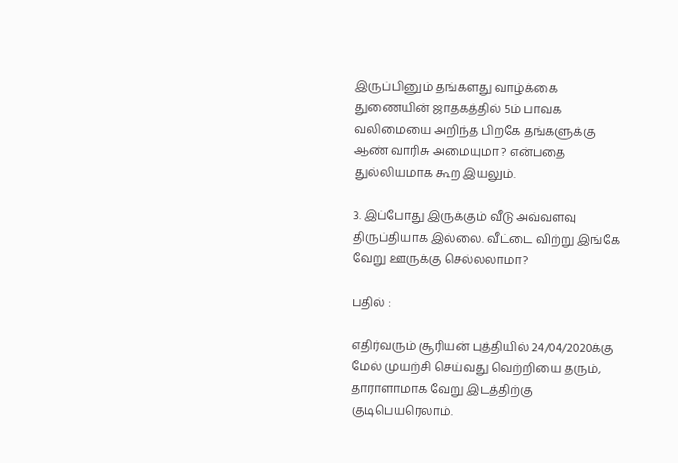இருப்பினும் தங்களது வாழ்க்கை துணையின் ஜாதகத்தில் 5ம் பாவக வலிமையை அறிந்த பிறகே தங்களுக்கு ஆண் வாரிசு அமையுமா ? என்பதை துல்லியமாக கூற இயலும்.

3. இப்போது இருக்கும் வீடு அவ்வளவு திருப்தியாக இல்லை. வீட்டை விற்று இங்கே வேறு ஊருக்கு செல்லலாமா?

பதில் :

எதிர்வரும் சூரியன் புத்தியில் 24/04/2020க்கு மேல் முயற்சி செய்வது வெற்றியை தரும், தாராளாமாக வேறு இடத்திற்கு குடிபெயரெலாம்.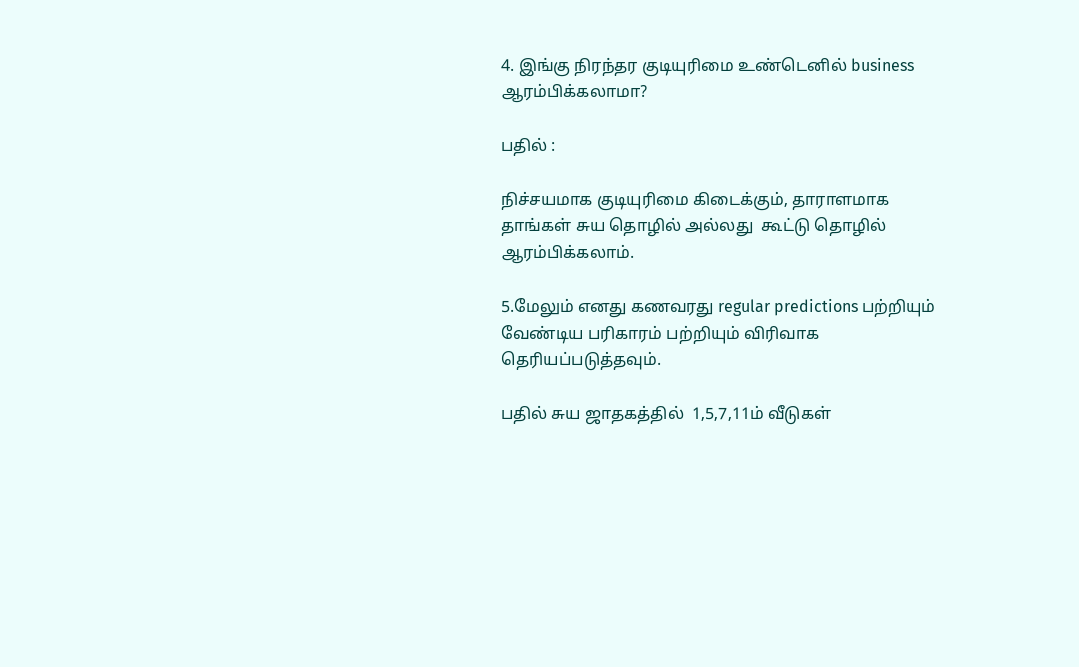4. இங்கு நிரந்தர குடியுரிமை உண்டெனில் business ஆரம்பிக்கலாமா?

பதில் :

நிச்சயமாக குடியுரிமை கிடைக்கும், தாராளமாக தாங்கள் சுய தொழில் அல்லது  கூட்டு தொழில் ஆரம்பிக்கலாம்.

5.மேலும் எனது கணவரது regular predictions பற்றியும் வேண்டிய பரிகாரம் பற்றியும் விரிவாக தெரியப்படுத்தவும்.

பதில் சுய ஜாதகத்தில்  1,5,7,11ம் வீடுகள்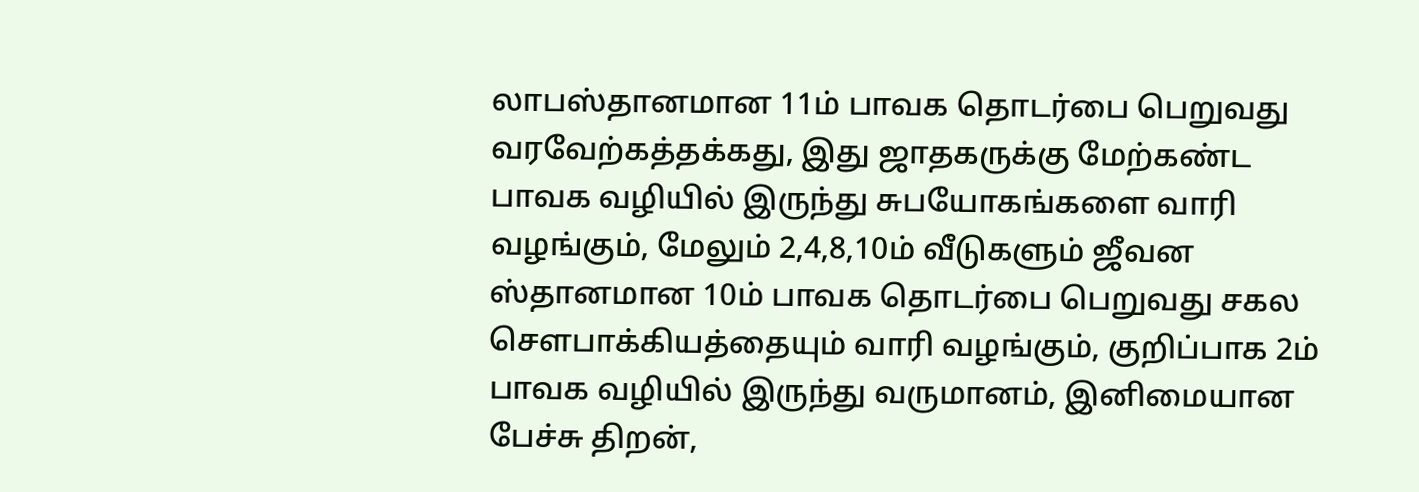லாபஸ்தானமான 11ம் பாவக தொடர்பை பெறுவது வரவேற்கத்தக்கது, இது ஜாதகருக்கு மேற்கண்ட பாவக வழியில் இருந்து சுபயோகங்களை வாரி வழங்கும், மேலும் 2,4,8,10ம் வீடுகளும் ஜீவன ஸ்தானமான 10ம் பாவக தொடர்பை பெறுவது சகல சௌபாக்கியத்தையும் வாரி வழங்கும், குறிப்பாக 2ம் பாவக வழியில் இருந்து வருமானம், இனிமையான பேச்சு திறன்,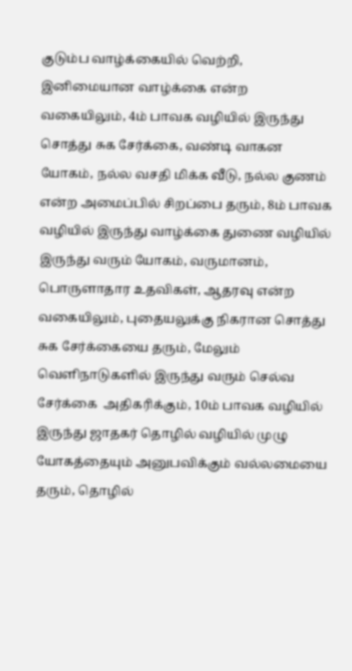குடும்ப வாழ்க்கையில் வெற்றி, இனிமையான வாழ்க்கை என்ற வகையிலும், 4ம் பாவக வழியில் இருந்து சொத்து சுக சேர்க்கை, வண்டி வாகன யோகம், நல்ல வசதி மிக்க வீடு, நல்ல குணம் என்ற அமைப்பில் சிறப்பை தரும், 8ம் பாவக வழியில் இருந்து வாழ்க்கை துணை வழியில் இருந்து வரும் யோகம், வருமானம், பொருளாதார உதவிகள், ஆதரவு என்ற வகையிலும், புதையலுக்கு நிகரான சொத்து சுக சேர்க்கையை தரும், மேலும் வெளிநாடுகளில் இருந்து வரும் செல்வ சேர்க்கை  அதிகரிக்கும், 10ம் பாவக வழியில் இருந்து ஜாதகர் தொழில் வழியில் முழு யோகத்தையும் அனுபவிக்கும் வல்லமையை தரும், தொழில்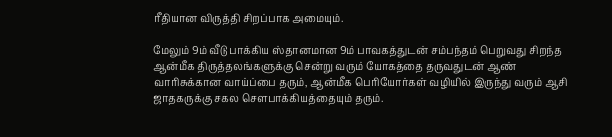ரீதியான விருத்தி சிறப்பாக அமையும்.

மேலும் 9ம் வீடு பாக்கிய ஸ்தானமான 9ம் பாவகத்துடன் சம்பந்தம் பெறுவது சிறந்த  ஆன்மீக திருத்தலங்களுக்கு சென்று வரும் யோகத்தை தருவதுடன் ஆண் வாரிசுக்கான வாய்ப்பை தரும், ஆன்மீக பெரியோர்கள் வழியில் இருந்து வரும் ஆசி ஜாதகருக்கு சகல சௌபாக்கியத்தையும் தரும்.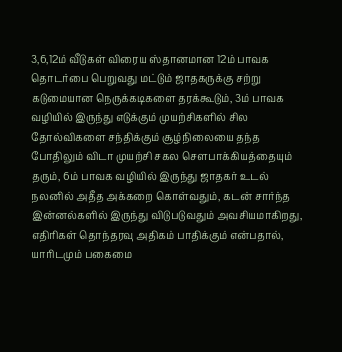3,6,12ம் வீடுகள் விரைய ஸ்தானமான 12ம் பாவக தொடர்பை பெறுவது மட்டும் ஜாதகருக்கு சற்று கடுமையான நெருக்கடிகளை தரக்கூடும், 3ம் பாவக வழியில் இருந்து எடுக்கும் முயற்சிகளில் சில தோல்விகளை சந்திக்கும் சூழ்நிலையை தந்த போதிலும் விடா முயற்சி சகல சௌபாக்கியத்தையும் தரும், 6ம் பாவக வழியில் இருந்து ஜாதகர் உடல் நலனில் அதீத அக்கறை கொள்வதும், கடன் சார்ந்த இன்னல்களில் இருந்து விடுபடுவதும் அவசியமாகிறது, எதிரிகள் தொந்தரவு அதிகம் பாதிக்கும் என்பதால், யாரிடமும் பகைமை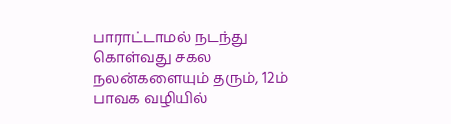பாராட்டாமல் நடந்து கொள்வது சகல நலன்களையும் தரும், 12ம் பாவக வழியில்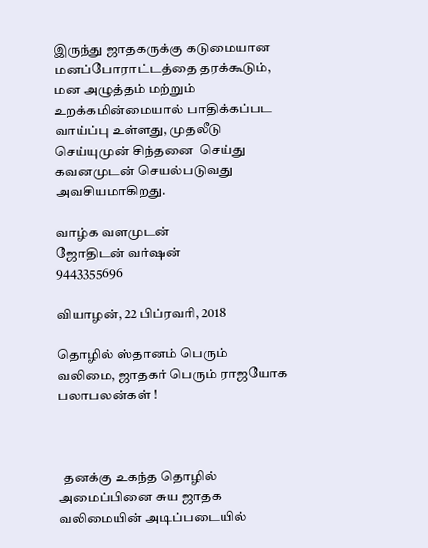இருந்து ஜாதகருக்கு கடுமையான மனப்போராட்டத்தை தரக்கூடும், மன அழுத்தம் மற்றும் உறக்கமின்மையால் பாதிக்கப்பட வாய்ப்பு உள்ளது, முதலீடு செய்யுமுன் சிந்தனை  செய்து கவனமுடன் செயல்படுவது அவசியமாகிறது.

வாழ்க வளமுடன்
ஜோதிடன் வர்ஷன்
9443355696

வியாழன், 22 பிப்ரவரி, 2018

தொழில் ஸ்தானம் பெரும் வலிமை, ஜாதகர் பெரும் ராஜயோக பலாபலன்கள் !



  தனக்கு உகந்த தொழில் அமைப்பினை சுய ஜாதக வலிமையின் அடிப்படையில்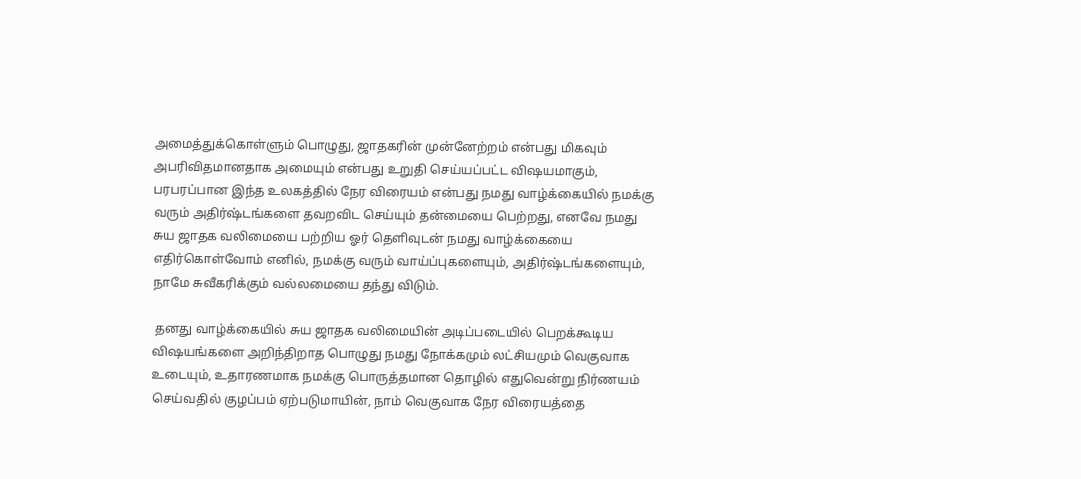அமைத்துக்கொள்ளும் பொழுது, ஜாதகரின் முன்னேற்றம் என்பது மிகவும் அபரிவிதமானதாக அமையும் என்பது உறுதி செய்யப்பட்ட விஷயமாகும், பரபரப்பான இந்த உலகத்தில் நேர விரையம் என்பது நமது வாழ்க்கையில் நமக்கு வரும் அதிர்ஷ்டங்களை தவறவிட செய்யும் தன்மையை பெற்றது, எனவே நமது சுய ஜாதக வலிமையை பற்றிய ஓர் தெளிவுடன் நமது வாழ்க்கையை எதிர்கொள்வோம் எனில், நமக்கு வரும் வாய்ப்புகளையும், அதிர்ஷ்டங்களையும், நாமே சுவீகரிக்கும் வல்லமையை தந்து விடும்.

 தனது வாழ்க்கையில் சுய ஜாதக வலிமையின் அடிப்படையில் பெறக்கூடிய விஷயங்களை அறிந்திறாத பொழுது நமது நோக்கமும் லட்சியமும் வெகுவாக உடையும், உதாரணமாக நமக்கு பொருத்தமான தொழில் எதுவென்று நிர்ணயம் செய்வதில் குழப்பம் ஏற்படுமாயின், நாம் வெகுவாக நேர விரையத்தை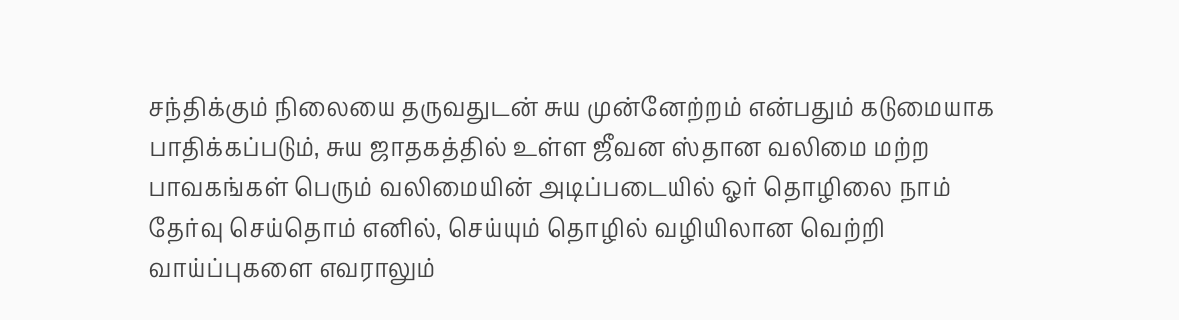சந்திக்கும் நிலையை தருவதுடன் சுய முன்னேற்றம் என்பதும் கடுமையாக பாதிக்கப்படும், சுய ஜாதகத்தில் உள்ள ஜீவன ஸ்தான வலிமை மற்ற பாவகங்கள் பெரும் வலிமையின் அடிப்படையில் ஓர் தொழிலை நாம் தேர்வு செய்தொம் எனில், செய்யும் தொழில் வழியிலான வெற்றி வாய்ப்புகளை எவராலும்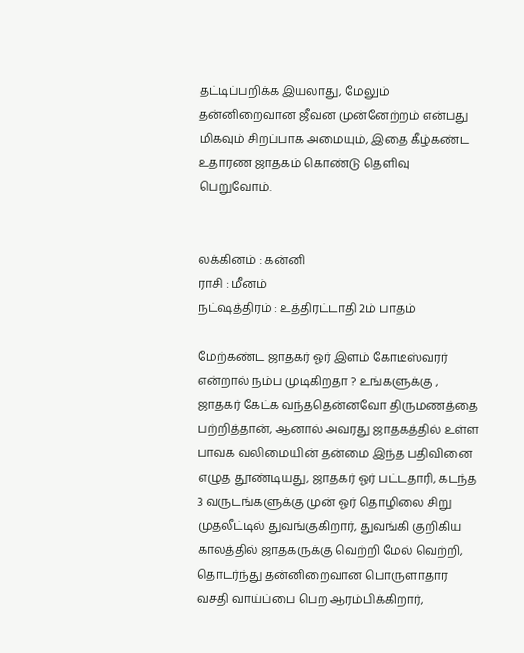தட்டிப்பறிக்க இயலாது, மேலும் தன்னிறைவான ஜீவன முன்னேற்றம் என்பது மிகவும் சிறப்பாக அமையும், இதை கீழ்கண்ட உதாரண ஜாதகம் கொண்டு தெளிவு பெறுவோம்.


லக்கினம் : கன்னி
ராசி : மீனம்
நட்ஷத்திரம் : உத்திரட்டாதி 2ம் பாதம்

மேற்கண்ட ஜாதகர் ஓர் இளம் கோடீஸ்வரர் என்றால் நம்ப முடிகிறதா ? உங்களுக்கு , ஜாதகர் கேட்க வந்ததென்னவோ திருமணத்தை பற்றித்தான், ஆனால் அவரது ஜாதகத்தில் உள்ள பாவக வலிமையின் தன்மை இந்த பதிவினை எழுத தூண்டியது, ஜாதகர் ஓர் பட்டதாரி, கடந்த 3 வருடங்களுக்கு முன் ஓர் தொழிலை சிறு முதலீட்டில் துவங்குகிறார், துவங்கி குறிகிய காலத்தில் ஜாதகருக்கு வெற்றி மேல் வெற்றி, தொடர்ந்து தன்னிறைவான பொருளாதார வசதி வாய்ப்பை பெற ஆரம்பிக்கிறார்,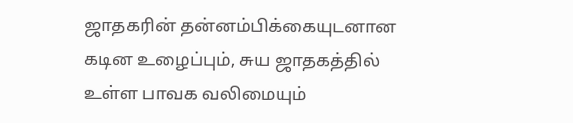ஜாதகரின் தன்னம்பிக்கையுடனான கடின உழைப்பும், சுய ஜாதகத்தில் உள்ள பாவக வலிமையும்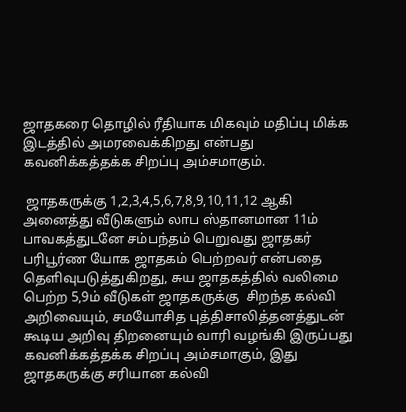ஜாதகரை தொழில் ரீதியாக மிகவும் மதிப்பு மிக்க இடத்தில் அமரவைக்கிறது என்பது கவனிக்கத்தக்க சிறப்பு அம்சமாகும்.

 ஜாதகருக்கு 1,2,3,4,5,6,7,8,9,10,11,12 ஆகி அனைத்து வீடுகளும் லாப ஸ்தானமான 11ம் பாவகத்துடனே சம்பந்தம் பெறுவது ஜாதகர் பரிபூர்ண யோக ஜாதகம் பெற்றவர் என்பதை தெளிவுபடுத்துகிறது, சுய ஜாதகத்தில் வலிமை பெற்ற 5,9ம் வீடுகள் ஜாதகருக்கு  சிறந்த கல்வி அறிவையும், சமயோசித புத்திசாலித்தனத்துடன் கூடிய அறிவு திறனையும் வாரி வழங்கி இருப்பது கவனிக்கத்தக்க சிறப்பு அம்சமாகும், இது ஜாதகருக்கு சரியான கல்வி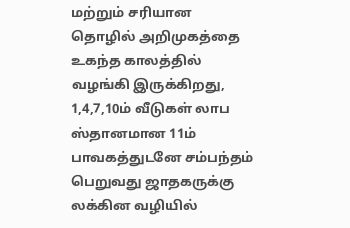மற்றும் சரியான தொழில் அறிமுகத்தை உகந்த காலத்தில் வழங்கி இருக்கிறது, 1,4,7,10ம் வீடுகள் லாப ஸ்தானமான 11ம் பாவகத்துடனே சம்பந்தம் பெறுவது ஜாதகருக்கு  லக்கின வழியில்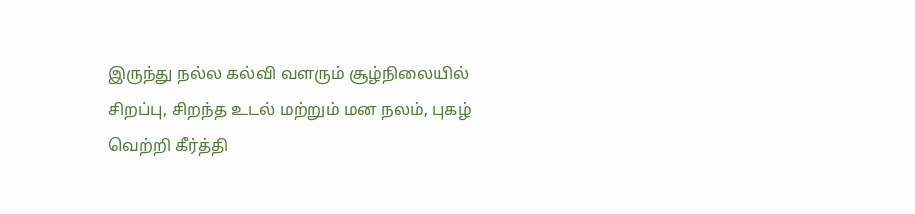இருந்து நல்ல கல்வி வளரும் சூழ்நிலையில் சிறப்பு, சிறந்த உடல் மற்றும் மன நலம், புகழ் வெற்றி கீர்த்தி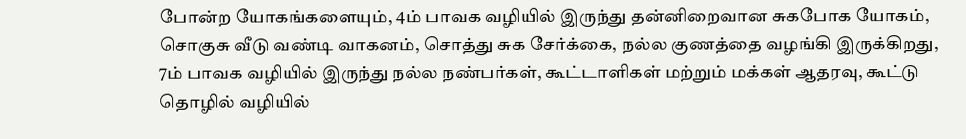போன்ற யோகங்களையும், 4ம் பாவக வழியில் இருந்து தன்னிறைவான சுகபோக யோகம், சொகுசு வீடு வண்டி வாகனம், சொத்து சுக சேர்க்கை, நல்ல குணத்தை வழங்கி இருக்கிறது, 7ம் பாவக வழியில் இருந்து நல்ல நண்பர்கள், கூட்டாளிகள் மற்றும் மக்கள் ஆதரவு, கூட்டு தொழில் வழியில்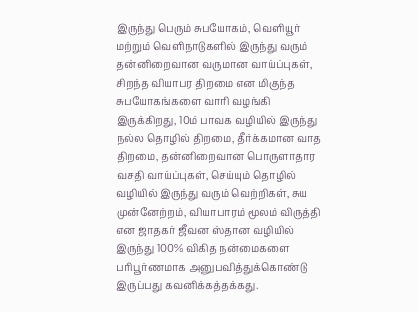இருந்து பெரும் சுபயோகம், வெளியூர் மற்றும் வெளிநாடுகளில் இருந்து வரும் தன்னிறைவான வருமான வாய்ப்புகள், சிறந்த வியாபர திறமை என மிகுந்த சுபயோகங்களை வாரி வழங்கி இருக்கிறது, 10ம் பாவக வழியில் இருந்து நல்ல தொழில் திறமை, தீர்க்கமான வாத திறமை, தன்னிறைவான பொருளாதார வசதி வாய்ப்புகள், செய்யும் தொழில் வழியில் இருந்து வரும் வெற்றிகள், சுய முன்னேற்றம், வியாபாரம் மூலம் விருத்தி என ஜாதகர் ஜீவன ஸ்தான வழியில் இருந்து 100% விகித நன்மைகளை பரிபூர்ணமாக அனுபவித்துக்கொண்டு இருப்பது கவனிக்கத்தக்கது.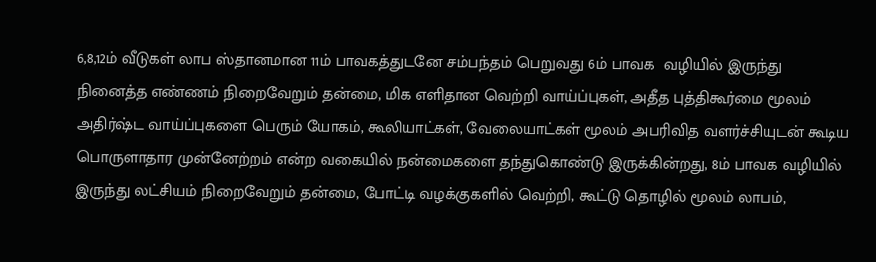6,8,12ம் வீடுகள் லாப ஸ்தானமான 11ம் பாவகத்துடனே சம்பந்தம் பெறுவது 6ம் பாவக  வழியில் இருந்து நினைத்த எண்ணம் நிறைவேறும் தன்மை, மிக எளிதான வெற்றி வாய்ப்புகள், அதீத புத்திகூர்மை மூலம் அதிர்ஷ்ட வாய்ப்புகளை பெரும் யோகம், கூலியாட்கள், வேலையாட்கள் மூலம் அபரிவித வளர்ச்சியுடன் கூடிய பொருளாதார முன்னேற்றம் என்ற வகையில் நன்மைகளை தந்துகொண்டு இருக்கின்றது, 8ம் பாவக வழியில் இருந்து லட்சியம் நிறைவேறும் தன்மை, போட்டி வழக்குகளில் வெற்றி, கூட்டு தொழில் மூலம் லாபம்,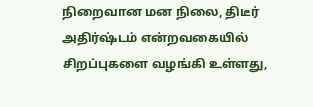நிறைவான மன நிலை, திடீர் அதிர்ஷ்டம் என்றவகையில் சிறப்புகளை வழங்கி உள்ளது,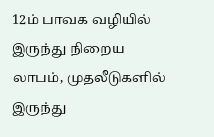12ம் பாவக வழியில் இருந்து நிறைய லாபம், முதலீடுகளில் இருந்து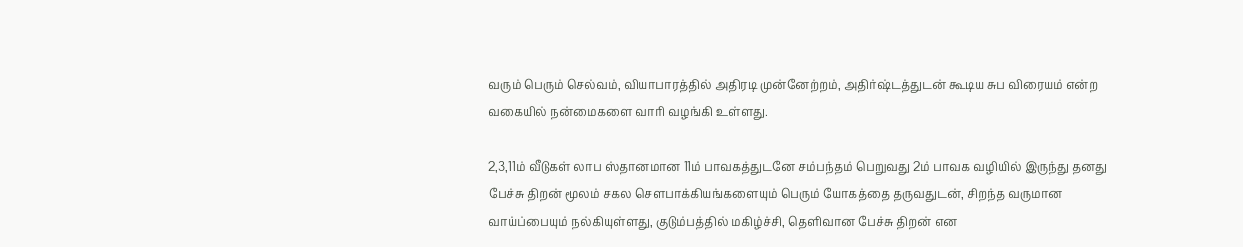வரும் பெரும் செல்வம், வியாபாரத்தில் அதிரடி முன்னேற்றம், அதிர்ஷ்டத்துடன் கூடிய சுப விரையம் என்ற வகையில் நன்மைகளை வாரி வழங்கி உள்ளது.

2,3,11ம் வீடுகள் லாப ஸ்தானமான 11ம் பாவகத்துடனே சம்பந்தம் பெறுவது 2ம் பாவக வழியில் இருந்து தனது பேச்சு திறன் மூலம் சகல சௌபாக்கியங்களையும் பெரும் யோகத்தை தருவதுடன், சிறந்த வருமான வாய்ப்பையும் நல்கியுள்ளது, குடும்பத்தில் மகிழ்ச்சி, தெளிவான பேச்சு திறன் என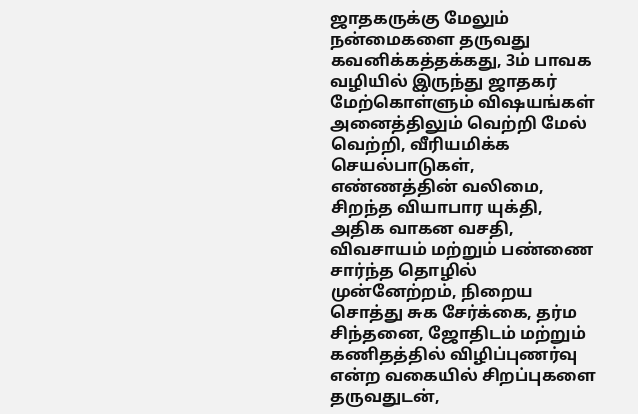ஜாதகருக்கு மேலும் நன்மைகளை தருவது கவனிக்கத்தக்கது, 3ம் பாவக வழியில் இருந்து ஜாதகர் மேற்கொள்ளும் விஷயங்கள் அனைத்திலும் வெற்றி மேல் வெற்றி, வீரியமிக்க செயல்பாடுகள், எண்ணத்தின் வலிமை, சிறந்த வியாபார யுக்தி, அதிக வாகன வசதி, விவசாயம் மற்றும் பண்ணை சார்ந்த தொழில் முன்னேற்றம், நிறைய சொத்து சுக சேர்க்கை, தர்ம சிந்தனை, ஜோதிடம் மற்றும் கணிதத்தில் விழிப்புணர்வு என்ற வகையில் சிறப்புகளை தருவதுடன்,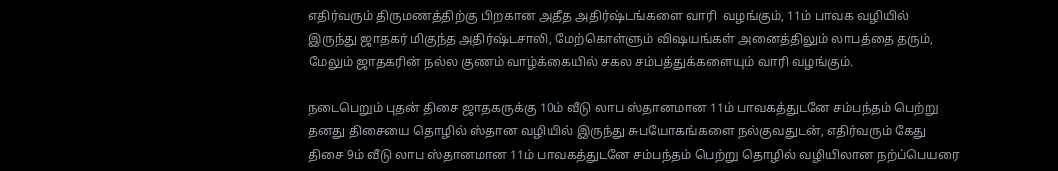எதிர்வரும் திருமணத்திற்கு பிறகான அதீத அதிர்ஷ்டங்களை வாரி  வழங்கும், 11ம் பாவக வழியில் இருந்து ஜாதகர் மிகுந்த அதிர்ஷ்டசாலி, மேற்கொள்ளும் விஷயங்கள் அனைத்திலும் லாபத்தை தரும், மேலும் ஜாதகரின் நல்ல குணம் வாழ்க்கையில் சகல சம்பத்துக்களையும் வாரி வழங்கும்.

நடைபெறும் புதன் திசை ஜாதகருக்கு 10ம் வீடு லாப ஸ்தானமான 11ம் பாவகத்துடனே சம்பந்தம் பெற்று தனது திசையை தொழில் ஸ்தான வழியில் இருந்து சுபயோகங்களை நல்குவதுடன், எதிர்வரும் கேது திசை 9ம் வீடு லாப ஸ்தானமான 11ம் பாவகத்துடனே சம்பந்தம் பெற்று தொழில் வழியிலான நற்ப்பெயரை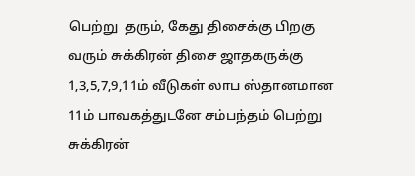பெற்று  தரும், கேது திசைக்கு பிறகு வரும் சுக்கிரன் திசை ஜாதகருக்கு 1,3,5,7,9,11ம் வீடுகள் லாப ஸ்தானமான 11ம் பாவகத்துடனே சம்பந்தம் பெற்று சுக்கிரன்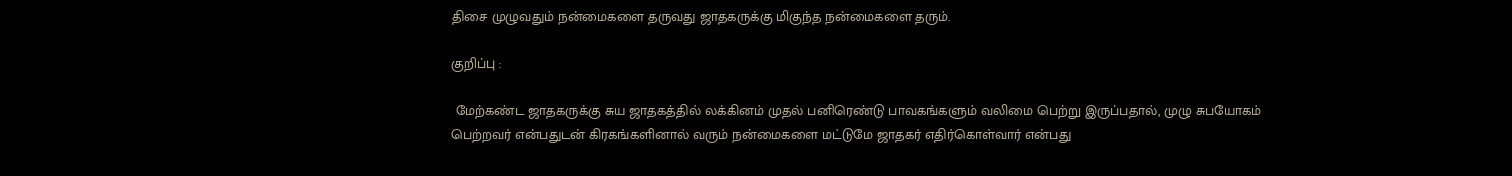திசை முழுவதும் நன்மைகளை தருவது ஜாதகருக்கு மிகுந்த நன்மைகளை தரும்.

குறிப்பு :

 மேற்கண்ட ஜாதகருக்கு சுய ஜாதகத்தில் லக்கினம் முதல் பனிரெண்டு பாவகங்களும் வலிமை பெற்று இருப்பதால், முழு சுபயோகம் பெற்றவர் என்பதுடன் கிரகங்களினால் வரும் நன்மைகளை மட்டுமே ஜாதகர் எதிர்கொள்வார் என்பது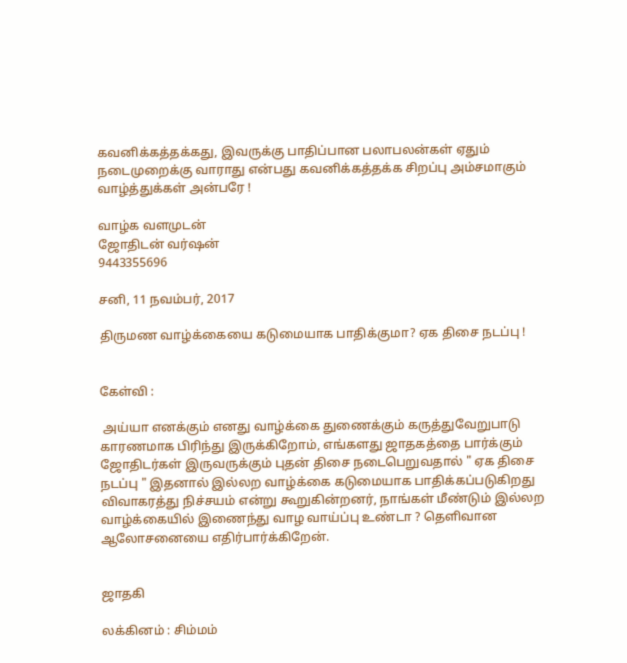கவனிக்கத்தக்கது, இவருக்கு பாதிப்பான பலாபலன்கள் ஏதும் நடைமுறைக்கு வாராது என்பது கவனிக்கத்தக்க சிறப்பு அம்சமாகும் வாழ்த்துக்கள் அன்பரே !

வாழ்க வளமுடன்
ஜோதிடன் வர்ஷன்
9443355696

சனி, 11 நவம்பர், 2017

திருமண வாழ்க்கையை கடுமையாக பாதிக்குமா? ஏக திசை நடப்பு !


கேள்வி :

 அய்யா எனக்கும் எனது வாழ்க்கை துணைக்கும் கருத்துவேறுபாடு காரணமாக பிரிந்து இருக்கிறோம், எங்களது ஜாதகத்தை பார்க்கும் ஜோதிடர்கள் இருவருக்கும் புதன் திசை நடைபெறுவதால் " ஏக திசை நடப்பு " இதனால் இல்லற வாழ்க்கை கடுமையாக பாதிக்கப்படுகிறது விவாகரத்து நிச்சயம் என்று கூறுகின்றனர், நாங்கள் மீண்டும் இல்லற வாழ்க்கையில் இணைந்து வாழ வாய்ப்பு உண்டா ? தெளிவான ஆலோசனையை எதிர்பார்க்கிறேன்.


ஜாதகி

லக்கினம் : சிம்மம்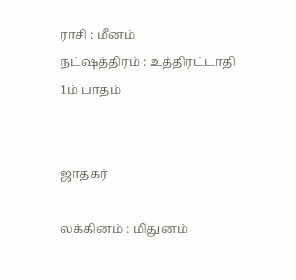ராசி : மீனம்
நட்ஷத்திரம் : உத்திரட்டாதி 1ம் பாதம்


ஜாதகர்

லக்கினம் : மிதுனம்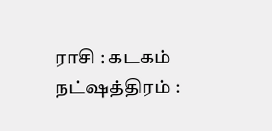ராசி : கடகம்
நட்ஷத்திரம் :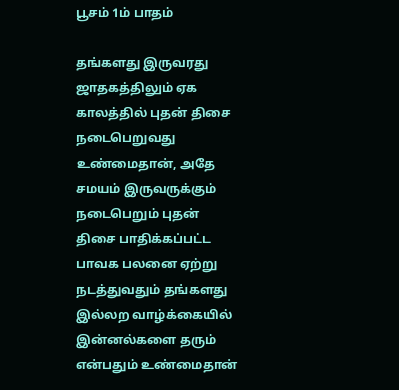பூசம் 1ம் பாதம்

தங்களது இருவரது ஜாதகத்திலும் ஏக காலத்தில் புதன் திசை நடைபெறுவது உண்மைதான், அதே சமயம் இருவருக்கும் நடைபெறும் புதன் திசை பாதிக்கப்பட்ட  பாவக பலனை ஏற்று நடத்துவதும் தங்களது இல்லற வாழ்க்கையில்  இன்னல்களை தரும் என்பதும் உண்மைதான்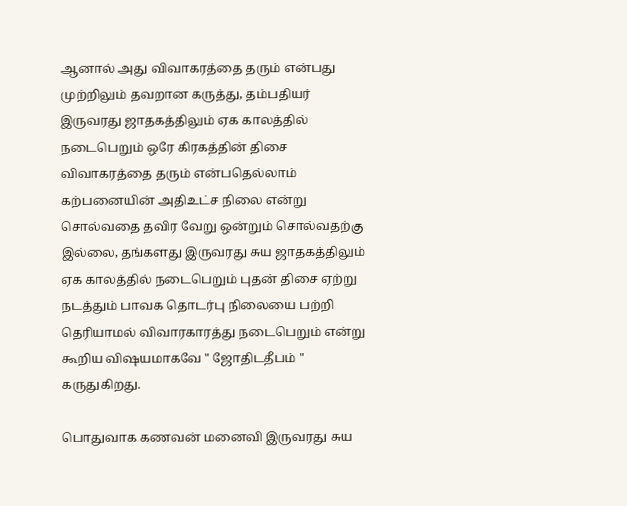ஆனால் அது விவாகரத்தை தரும் என்பது முற்றிலும் தவறான கருத்து, தம்பதியர் இருவரது ஜாதகத்திலும் ஏக காலத்தில் நடைபெறும் ஒரே கிரகத்தின் திசை விவாகரத்தை தரும் என்பதெல்லாம் கற்பனையின் அதிஉட்ச நிலை என்று சொல்வதை தவிர வேறு ஒன்றும் சொல்வதற்கு இல்லை, தங்களது இருவரது சுய ஜாதகத்திலும் ஏக காலத்தில் நடைபெறும் புதன் திசை ஏற்று நடத்தும் பாவக தொடர்பு நிலையை பற்றி தெரியாமல் விவாரகாரத்து நடைபெறும் என்று  கூறிய விஷயமாகவே " ஜோதிடதீபம் " கருதுகிறது.

பொதுவாக கணவன் மனைவி இருவரது சுய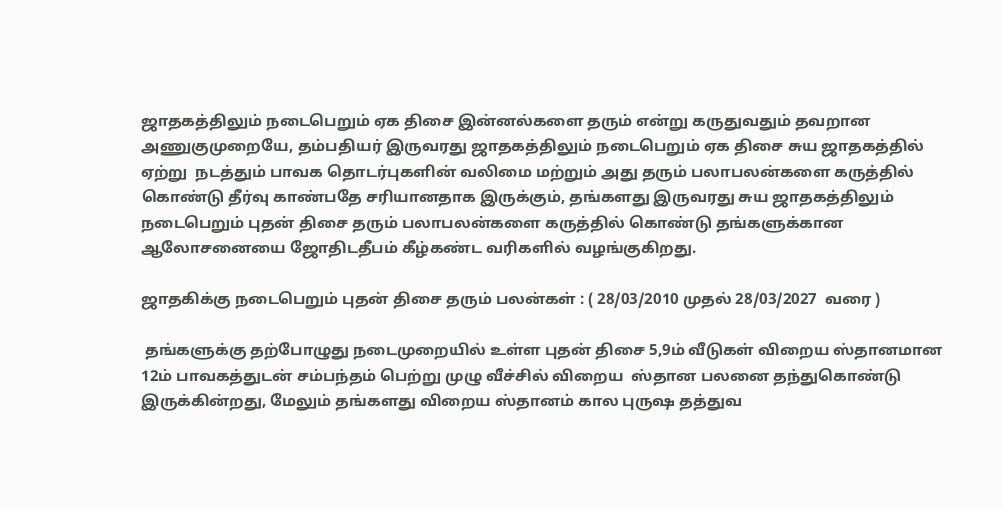ஜாதகத்திலும் நடைபெறும் ஏக திசை இன்னல்களை தரும் என்று கருதுவதும் தவறான அணுகுமுறையே, தம்பதியர் இருவரது ஜாதகத்திலும் நடைபெறும் ஏக திசை சுய ஜாதகத்தில் ஏற்று  நடத்தும் பாவக தொடர்புகளின் வலிமை மற்றும் அது தரும் பலாபலன்களை கருத்தில் கொண்டு தீர்வு காண்பதே சரியானதாக இருக்கும், தங்களது இருவரது சுய ஜாதகத்திலும் நடைபெறும் புதன் திசை தரும் பலாபலன்களை கருத்தில் கொண்டு தங்களுக்கான ஆலோசனையை ஜோதிடதீபம் கீழ்கண்ட வரிகளில் வழங்குகிறது.

ஜாதகிக்கு நடைபெறும் புதன் திசை தரும் பலன்கள் : ( 28/03/2010 முதல் 28/03/2027  வரை )

 தங்களுக்கு தற்போழுது நடைமுறையில் உள்ள புதன் திசை 5,9ம் வீடுகள் விறைய ஸ்தானமான 12ம் பாவகத்துடன் சம்பந்தம் பெற்று முழு வீச்சில் விறைய  ஸ்தான பலனை தந்துகொண்டு இருக்கின்றது, மேலும் தங்களது விறைய ஸ்தானம் கால புருஷ தத்துவ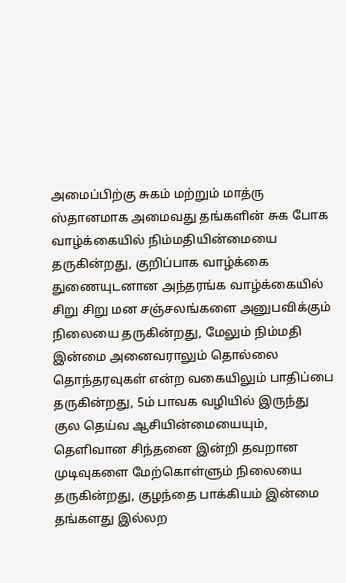அமைப்பிற்கு சுகம் மற்றும் மாத்ரு ஸ்தானமாக அமைவது தங்களின் சுக போக வாழ்க்கையில் நிம்மதியின்மையை தருகின்றது, குறிப்பாக வாழ்க்கை துணையுடனான அந்தரங்க வாழ்க்கையில் சிறு சிறு மன சஞ்சலங்களை அனுபவிக்கும் நிலையை தருகின்றது, மேலும் நிம்மதி இன்மை அனைவராலும் தொல்லை தொந்தரவுகள் என்ற வகையிலும் பாதிப்பை தருகின்றது, 5ம் பாவக வழியில் இருந்து குல தெய்வ ஆசியின்மையையும், தெளிவான சிந்தனை இன்றி தவறான முடிவுகளை மேற்கொள்ளும் நிலையை தருகின்றது, குழந்தை பாக்கியம் இன்மை தங்களது இல்லற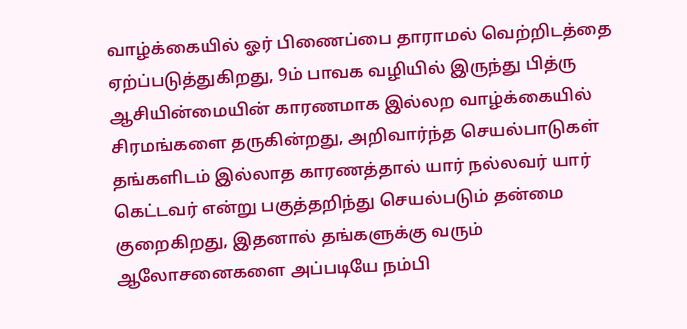வாழ்க்கையில் ஓர் பிணைப்பை தாராமல் வெற்றிடத்தை ஏற்ப்படுத்துகிறது, 9ம் பாவக வழியில் இருந்து பித்ரு ஆசியின்மையின் காரணமாக இல்லற வாழ்க்கையில் சிரமங்களை தருகின்றது, அறிவார்ந்த செயல்பாடுகள் தங்களிடம் இல்லாத காரணத்தால் யார் நல்லவர் யார் கெட்டவர் என்று பகுத்தறிந்து செயல்படும் தன்மை குறைகிறது, இதனால் தங்களுக்கு வரும் ஆலோசனைகளை அப்படியே நம்பி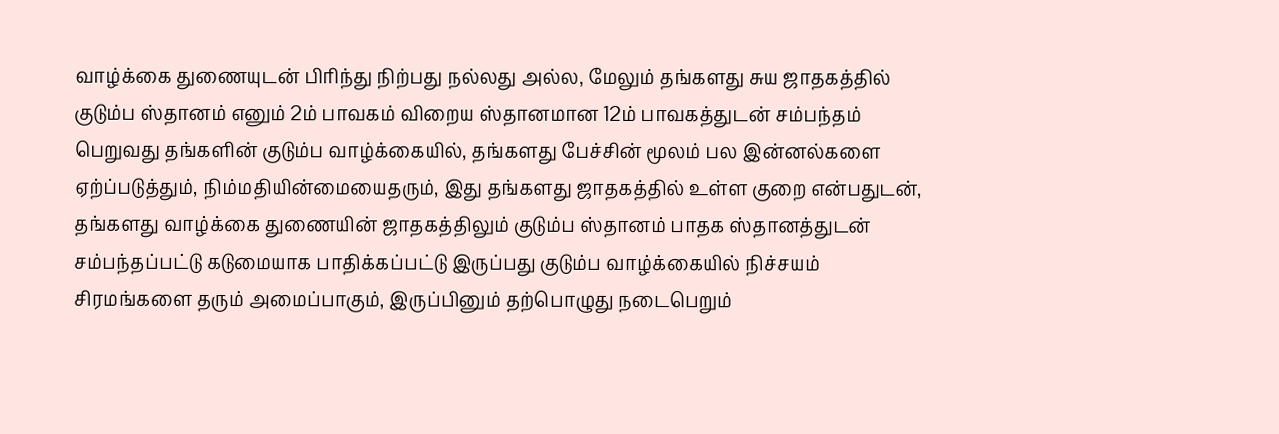வாழ்க்கை துணையுடன் பிரிந்து நிற்பது நல்லது அல்ல, மேலும் தங்களது சுய ஜாதகத்தில் குடும்ப ஸ்தானம் எனும் 2ம் பாவகம் விறைய ஸ்தானமான 12ம் பாவகத்துடன் சம்பந்தம் பெறுவது தங்களின் குடும்ப வாழ்க்கையில், தங்களது பேச்சின் மூலம் பல இன்னல்களை ஏற்ப்படுத்தும், நிம்மதியின்மையைதரும், இது தங்களது ஜாதகத்தில் உள்ள குறை என்பதுடன், தங்களது வாழ்க்கை துணையின் ஜாதகத்திலும் குடும்ப ஸ்தானம் பாதக ஸ்தானத்துடன் சம்பந்தப்பட்டு கடுமையாக பாதிக்கப்பட்டு இருப்பது குடும்ப வாழ்க்கையில் நிச்சயம் சிரமங்களை தரும் அமைப்பாகும், இருப்பினும் தற்பொழுது நடைபெறும்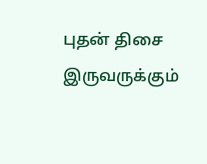புதன் திசை இருவருக்கும்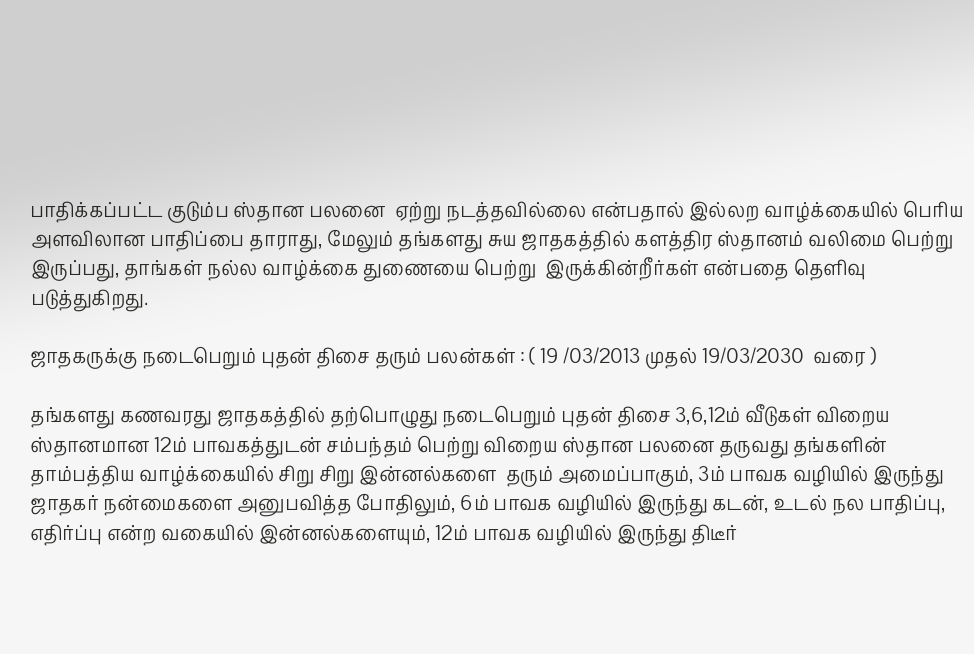பாதிக்கப்பட்ட குடும்ப ஸ்தான பலனை  ஏற்று நடத்தவில்லை என்பதால் இல்லற வாழ்க்கையில் பெரிய அளவிலான பாதிப்பை தாராது, மேலும் தங்களது சுய ஜாதகத்தில் களத்திர ஸ்தானம் வலிமை பெற்று இருப்பது, தாங்கள் நல்ல வாழ்க்கை துணையை பெற்று  இருக்கின்றீர்கள் என்பதை தெளிவு படுத்துகிறது.

ஜாதகருக்கு நடைபெறும் புதன் திசை தரும் பலன்கள் : ( 19 /03/2013 முதல் 19/03/2030  வரை )

தங்களது கணவரது ஜாதகத்தில் தற்பொழுது நடைபெறும் புதன் திசை 3,6,12ம் வீடுகள் விறைய ஸ்தானமான 12ம் பாவகத்துடன் சம்பந்தம் பெற்று விறைய ஸ்தான பலனை தருவது தங்களின் தாம்பத்திய வாழ்க்கையில் சிறு சிறு இன்னல்களை  தரும் அமைப்பாகும், 3ம் பாவக வழியில் இருந்து ஜாதகர் நன்மைகளை அனுபவித்த போதிலும், 6ம் பாவக வழியில் இருந்து கடன், உடல் நல பாதிப்பு, எதிர்ப்பு என்ற வகையில் இன்னல்களையும், 12ம் பாவக வழியில் இருந்து திடீர்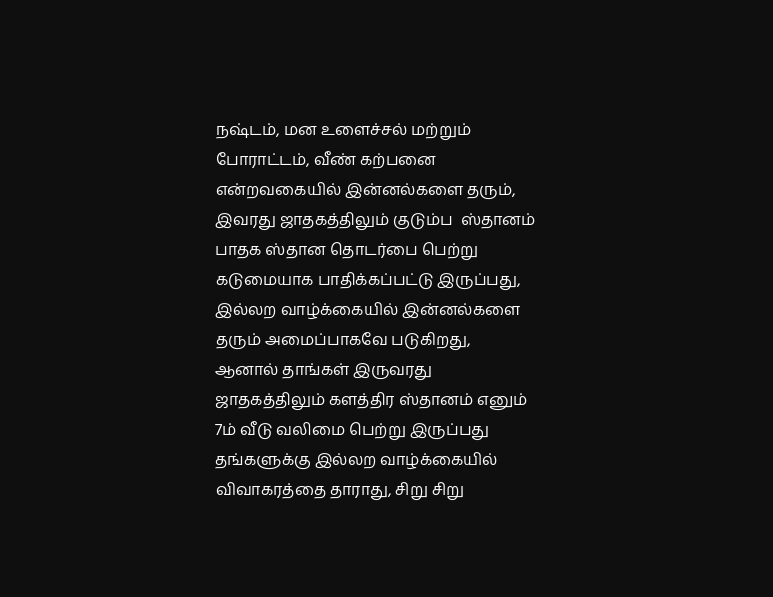நஷ்டம், மன உளைச்சல் மற்றும் போராட்டம், வீண் கற்பனை என்றவகையில் இன்னல்களை தரும், இவரது ஜாதகத்திலும் குடும்ப  ஸ்தானம் பாதக ஸ்தான தொடர்பை பெற்று கடுமையாக பாதிக்கப்பட்டு இருப்பது, இல்லற வாழ்க்கையில் இன்னல்களை தரும் அமைப்பாகவே படுகிறது, ஆனால் தாங்கள் இருவரது ஜாதகத்திலும் களத்திர ஸ்தானம் எனும் 7ம் வீடு வலிமை பெற்று இருப்பது தங்களுக்கு இல்லற வாழ்க்கையில் விவாகரத்தை தாராது, சிறு சிறு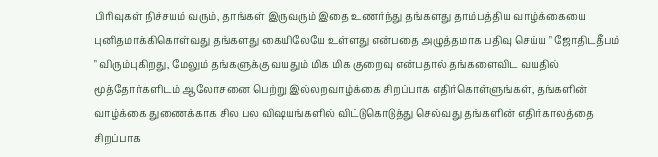பிரிவுகள் நிச்சயம் வரும், தாங்கள் இருவரும் இதை உணர்ந்து தங்களது தாம்பத்திய வாழ்க்கையை புனிதமாக்கிகொள்வது தங்களது கையிலேயே உள்ளது என்பதை அழுத்தமாக பதிவு செய்ய " ஜோதிடதீபம் " விரும்புகிறது, மேலும் தங்களுக்கு வயதும் மிக மிக குறைவு என்பதால் தங்களைவிட வயதில் மூத்தோர்களிடம் ஆலோசனை பெற்று இல்லறவாழ்க்கை சிறப்பாக எதிர்கொள்ளுங்கள், தங்களின் வாழ்க்கை துணைக்காக சில பல விஷயங்களில் விட்டுகொடுத்து செல்வது தங்களின் எதிர்காலத்தை  சிறப்பாக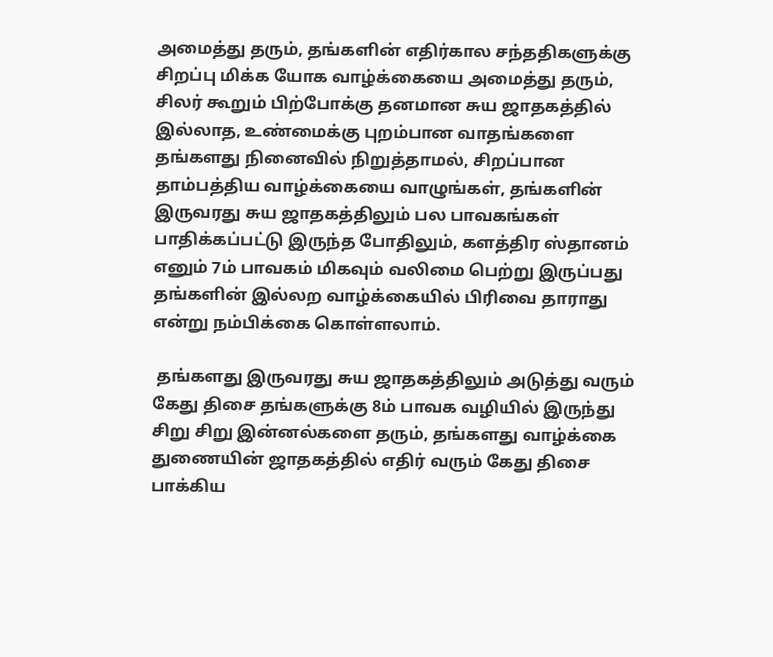அமைத்து தரும், தங்களின் எதிர்கால சந்ததிகளுக்கு சிறப்பு மிக்க யோக வாழ்க்கையை அமைத்து தரும், சிலர் கூறும் பிற்போக்கு தனமான சுய ஜாதகத்தில் இல்லாத, உண்மைக்கு புறம்பான வாதங்களை தங்களது நினைவில் நிறுத்தாமல், சிறப்பான தாம்பத்திய வாழ்க்கையை வாழுங்கள், தங்களின் இருவரது சுய ஜாதகத்திலும் பல பாவகங்கள் பாதிக்கப்பட்டு இருந்த போதிலும், களத்திர ஸ்தானம் எனும் 7ம் பாவகம் மிகவும் வலிமை பெற்று இருப்பது தங்களின் இல்லற வாழ்க்கையில் பிரிவை தாராது என்று நம்பிக்கை கொள்ளலாம்.

 தங்களது இருவரது சுய ஜாதகத்திலும் அடுத்து வரும் கேது திசை தங்களுக்கு 8ம் பாவக வழியில் இருந்து சிறு சிறு இன்னல்களை தரும், தங்களது வாழ்க்கை துணையின் ஜாதகத்தில் எதிர் வரும் கேது திசை பாக்கிய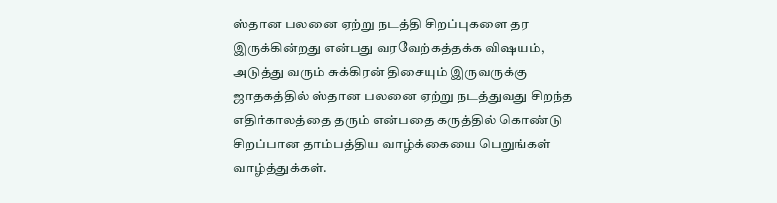ஸ்தான பலனை ஏற்று நடத்தி சிறப்புகளை தர இருக்கின்றது என்பது வரவேற்கத்தக்க விஷயம், அடுத்து வரும் சுக்கிரன் திசையும் இருவருக்கு ஜாதகத்தில் ஸ்தான பலனை ஏற்று நடத்துவது சிறந்த எதிர்காலத்தை தரும் என்பதை கருத்தில் கொண்டு சிறப்பான தாம்பத்திய வாழ்க்கையை பெறுங்கள் வாழ்த்துக்கள்.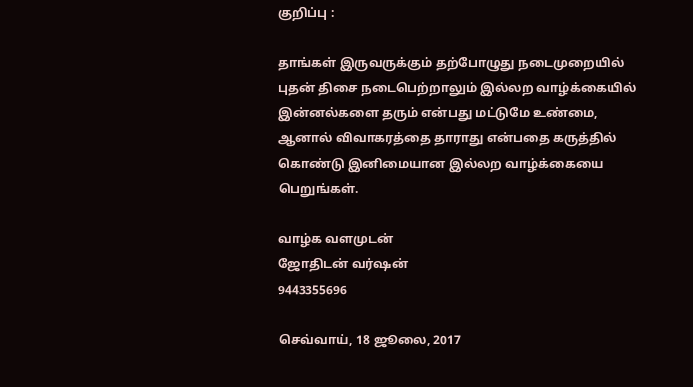குறிப்பு :

தாங்கள் இருவருக்கும் தற்போழுது நடைமுறையில் புதன் திசை நடைபெற்றாலும் இல்லற வாழ்க்கையில் இன்னல்களை தரும் என்பது மட்டுமே உண்மை, ஆனால் விவாகரத்தை தாராது என்பதை கருத்தில் கொண்டு இனிமையான இல்லற வாழ்க்கையை பெறுங்கள்.

வாழ்க வளமுடன்
ஜோதிடன் வர்ஷன்
9443355696

செவ்வாய், 18 ஜூலை, 2017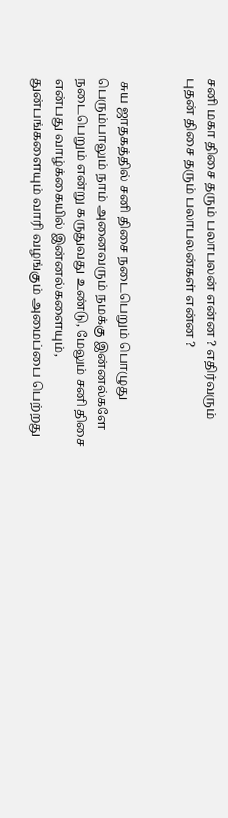சனி மகா திசை தரும் பலாபலன் என்ன ? எதிர்வரும் புதன் திசை தரும் பலாபலன்கள் என்ன ?


 சுய ஜாதகத்தில் சனி திசை நடைபெறும் பொழுது பெரும்பாலும் நாம் அனைவரும் நமக்கு இன்னல்களே நடைபெறும் என்று கருதுவது உண்டு, மேலும் சனி திசை என்பது வாழ்க்கையில் இன்னல்களையும், துன்பங்களையும் வாரி வழங்கும் அமைப்பை பெற்றது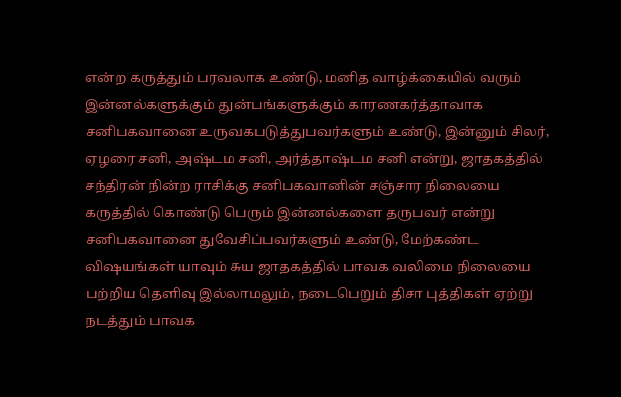என்ற கருத்தும் பரவலாக உண்டு, மனித வாழ்க்கையில் வரும் இன்னல்களுக்கும் துன்பங்களுக்கும் காரணகர்த்தாவாக சனிபகவானை உருவகபடுத்துபவர்களும் உண்டு, இன்னும் சிலர், ஏழரை சனி, அஷ்டம சனி, அர்த்தாஷ்டம சனி என்று, ஜாதகத்தில் சந்திரன் நின்ற ராசிக்கு சனிபகவானின் சஞ்சார நிலையை கருத்தில் கொண்டு பெரும் இன்னல்களை தருபவர் என்று சனிபகவானை துவேசிப்பவர்களும் உண்டு, மேற்கண்ட விஷயங்கள் யாவும் சுய ஜாதகத்தில் பாவக வலிமை நிலையை பற்றிய தெளிவு இல்லாமலும், நடைபெறும் திசா புத்திகள் ஏற்று நடத்தும் பாவக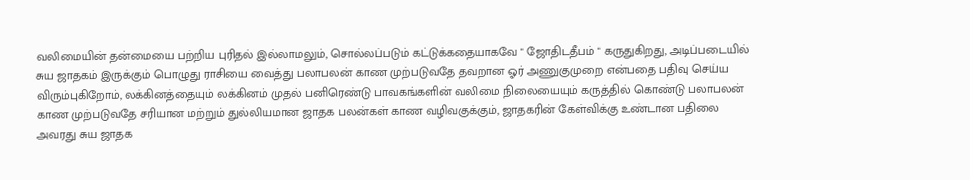வலிமையின் தன்மையை பற்றிய புரிதல் இல்லாமலும், சொல்லப்படும் கட்டுக்கதையாகவே " ஜோதிடதீபம் " கருதுகிறது, அடிப்படையில் சுய ஜாதகம் இருக்கும் பொழுது ராசியை வைத்து பலாபலன் காண முற்படுவதே தவறான ஓர் அணுகுமுறை என்பதை பதிவு செய்ய விரும்புகிறோம், லக்கினத்தையும் லக்கினம் முதல் பனிரெண்டு பாவகங்களின் வலிமை நிலையையும் கருத்தில் கொண்டு பலாபலன் காண முற்படுவதே சரியான மற்றும் துல்லியமான ஜாதக பலன்கள் காண வழிவகுக்கும், ஜாதகரின் கேள்விக்கு உண்டான பதிலை அவரது சுய ஜாதக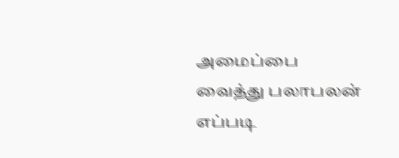அமைப்பை வைத்து பலாபலன் எப்படி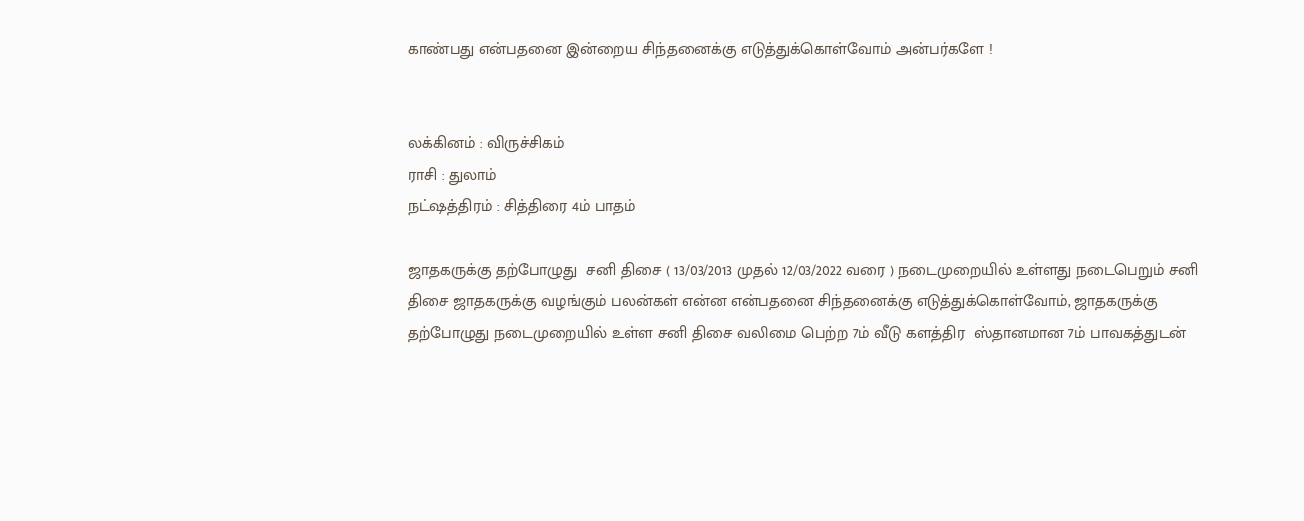காண்பது என்பதனை இன்றைய சிந்தனைக்கு எடுத்துக்கொள்வோம் அன்பர்களே !


லக்கினம் : விருச்சிகம்
ராசி : துலாம்
நட்ஷத்திரம் : சித்திரை 4ம் பாதம்

ஜாதகருக்கு தற்போழுது  சனி திசை ( 13/03/2013 முதல் 12/03/2022 வரை ) நடைமுறையில் உள்ளது நடைபெறும் சனி  திசை ஜாதகருக்கு வழங்கும் பலன்கள் என்ன என்பதனை சிந்தனைக்கு எடுத்துக்கொள்வோம், ஜாதகருக்கு தற்போழுது நடைமுறையில் உள்ள சனி திசை வலிமை பெற்ற 7ம் வீடு களத்திர  ஸ்தானமான 7ம் பாவகத்துடன்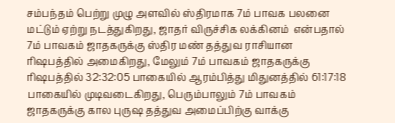சம்பந்தம் பெற்று முழு அளவில் ஸ்திரமாக 7ம் பாவக பலனை மட்டும் ஏற்று நடத்துகிறது, ஜாதர் விருச்சிக லக்கினம்  என்பதால் 7ம் பாவகம் ஜாதகருக்கு ஸ்திர மண் தத்துவ ராசியான ரிஷபத்தில் அமைகிறது, மேலும் 7ம் பாவகம் ஜாதகருக்கு ரிஷபத்தில் 32:32:05 பாகையில் ஆரம்பித்து மிதுனத்தில் 61:17:18 பாகையில் முடிவடைகிறது, பெரும்பாலும் 7ம் பாவகம் ஜாதகருக்கு கால புருஷ தத்துவ அமைப்பிற்கு வாக்கு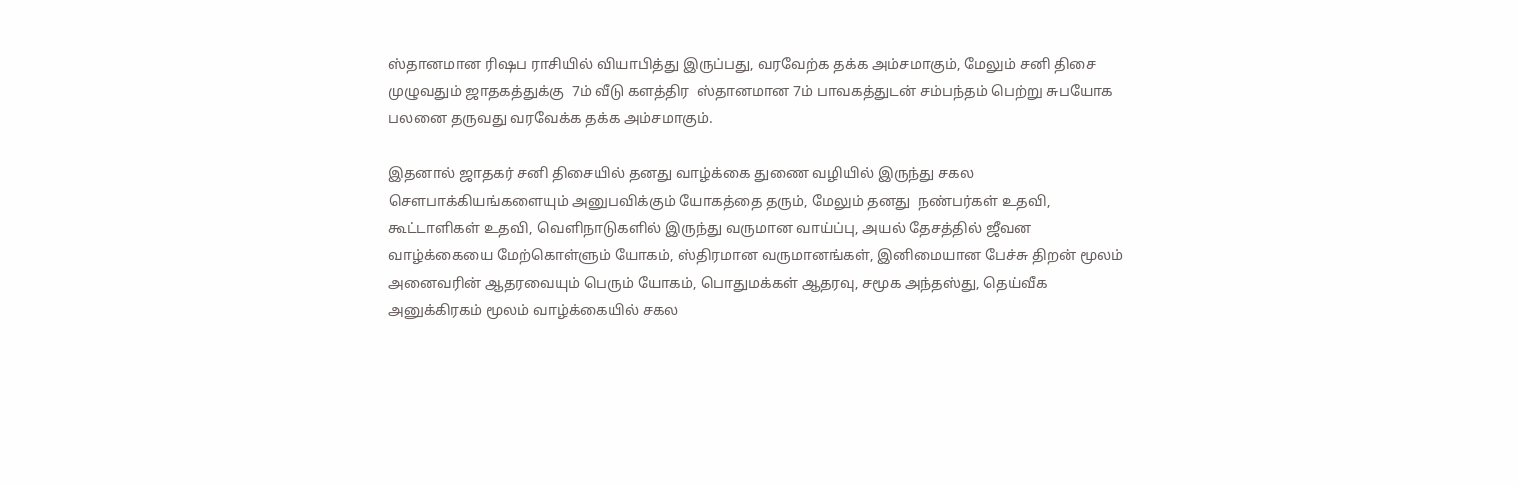ஸ்தானமான ரிஷப ராசியில் வியாபித்து இருப்பது, வரவேற்க தக்க அம்சமாகும், மேலும் சனி திசை முழுவதும் ஜாதகத்துக்கு  7ம் வீடு களத்திர  ஸ்தானமான 7ம் பாவகத்துடன் சம்பந்தம் பெற்று சுபயோக பலனை தருவது வரவேக்க தக்க அம்சமாகும்.

இதனால் ஜாதகர் சனி திசையில் தனது வாழ்க்கை துணை வழியில் இருந்து சகல  சௌபாக்கியங்களையும் அனுபவிக்கும் யோகத்தை தரும், மேலும் தனது  நண்பர்கள் உதவி, கூட்டாளிகள் உதவி, வெளிநாடுகளில் இருந்து வருமான வாய்ப்பு, அயல் தேசத்தில் ஜீவன வாழ்க்கையை மேற்கொள்ளும் யோகம், ஸ்திரமான வருமானங்கள், இனிமையான பேச்சு திறன் மூலம் அனைவரின் ஆதரவையும் பெரும் யோகம், பொதுமக்கள் ஆதரவு, சமூக அந்தஸ்து, தெய்வீக அனுக்கிரகம் மூலம் வாழ்க்கையில் சகல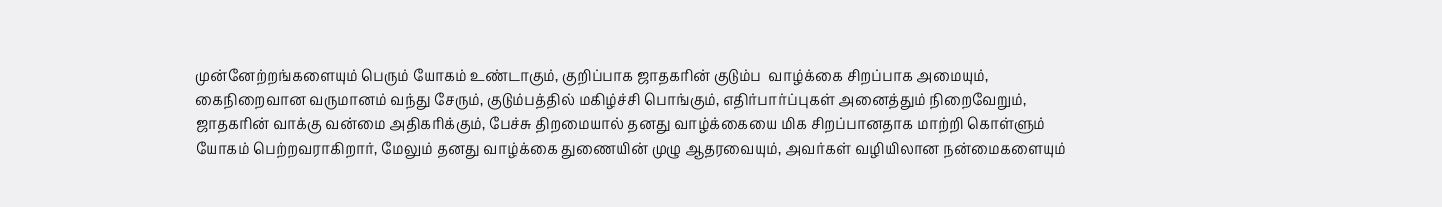முன்னேற்றங்களையும் பெரும் யோகம் உண்டாகும், குறிப்பாக ஜாதகரின் குடும்ப  வாழ்க்கை சிறப்பாக அமையும், கைநிறைவான வருமானம் வந்து சேரும், குடும்பத்தில் மகிழ்ச்சி பொங்கும், எதிர்பார்ப்புகள் அனைத்தும் நிறைவேறும், ஜாதகரின் வாக்கு வன்மை அதிகரிக்கும், பேச்சு திறமையால் தனது வாழ்க்கையை மிக சிறப்பானதாக மாற்றி கொள்ளும் யோகம் பெற்றவராகிறார், மேலும் தனது வாழ்க்கை துணையின் முழு ஆதரவையும், அவர்கள் வழியிலான நன்மைகளையும்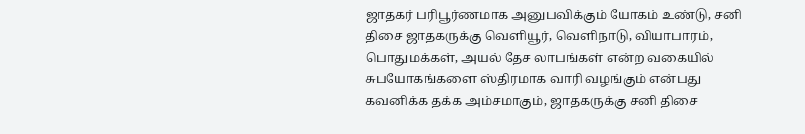ஜாதகர் பரிபூர்ணமாக அனுபவிக்கும் யோகம் உண்டு, சனி திசை ஜாதகருக்கு வெளியூர், வெளிநாடு, வியாபாரம், பொதுமக்கள், அயல் தேச லாபங்கள் என்ற வகையில் சுபயோகங்களை ஸ்திரமாக வாரி வழங்கும் என்பது கவனிக்க தக்க அம்சமாகும், ஜாதகருக்கு சனி திசை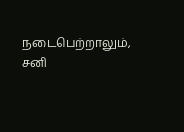நடைபெற்றாலும், சனி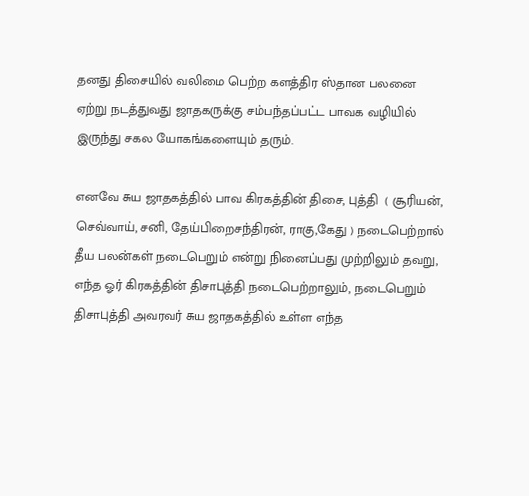தனது திசையில் வலிமை பெற்ற களத்திர ஸ்தான பலனை ஏற்று நடத்துவது ஜாதகருக்கு சம்பந்தப்பட்ட பாவக வழியில் இருந்து சகல யோகங்களையும் தரும்.

எனவே சுய ஜாதகத்தில் பாவ கிரகத்தின் திசை, புத்தி  ( சூரியன், செவ்வாய், சனி, தேய்பிறைசந்திரன், ராகு,கேது ) நடைபெற்றால் தீய பலன்கள் நடைபெறும் என்று நினைப்பது முற்றிலும் தவறு, எந்த ஓர் கிரகத்தின் திசாபுத்தி நடைபெற்றாலும், நடைபெறும் திசாபுத்தி அவரவர் சுய ஜாதகத்தில் உள்ள எந்த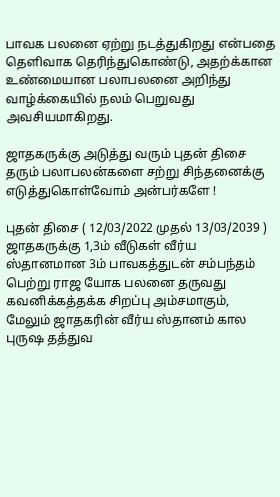பாவக பலனை ஏற்று நடத்துகிறது என்பதை தெளிவாக தெரிந்துகொண்டு, அதற்க்கான உண்மையான பலாபலனை அறிந்து வாழ்க்கையில் நலம் பெறுவது அவசியமாகிறது.

ஜாதகருக்கு அடுத்து வரும் புதன் திசை தரும் பலாபலன்களை சற்று சிந்தனைக்கு எடுத்துகொள்வோம் அன்பர்களே !

புதன் திசை ( 12/03/2022 முதல் 13/03/2039 ) ஜாதகருக்கு 1,3ம் வீடுகள் வீர்ய ஸ்தானமான 3ம் பாவகத்துடன் சம்பந்தம் பெற்று ராஜ யோக பலனை தருவது கவனிக்கத்தக்க சிறப்பு அம்சமாகும், மேலும் ஜாதகரின் வீர்ய ஸ்தானம் கால புருஷ தத்துவ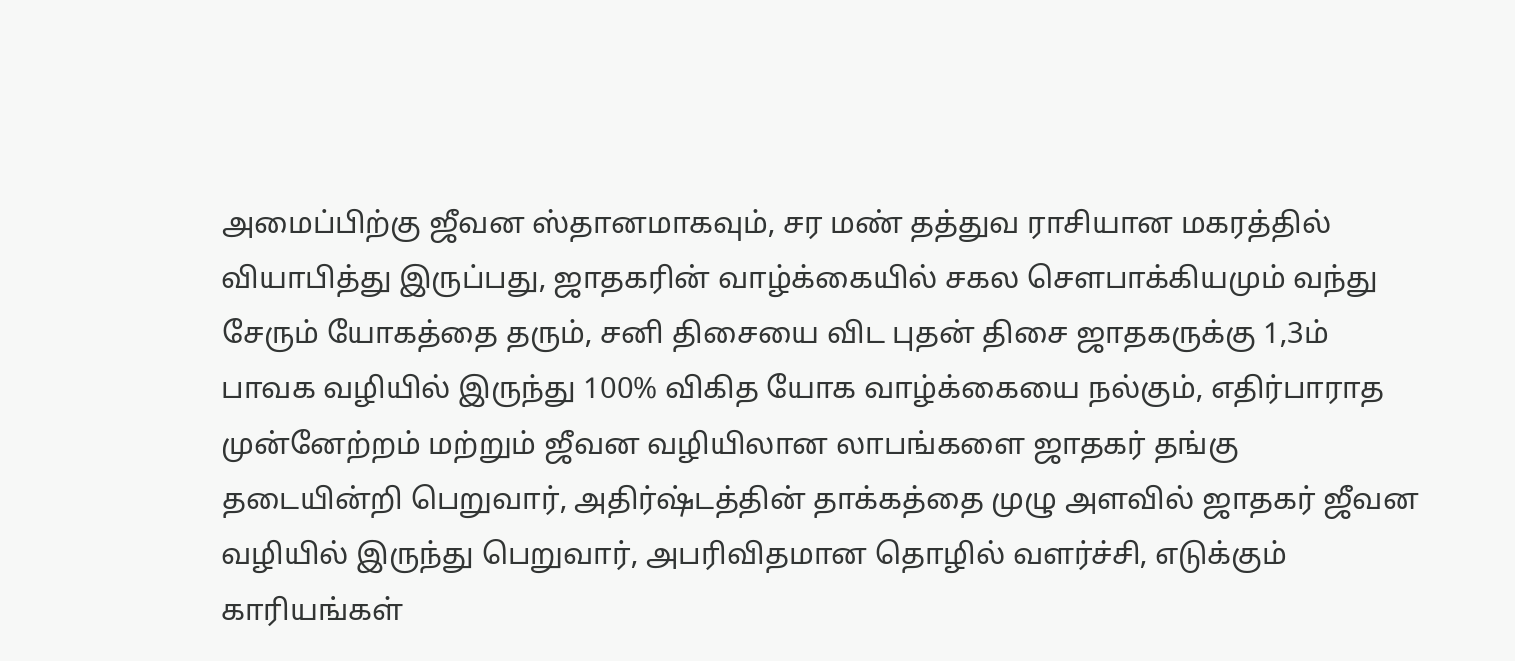அமைப்பிற்கு ஜீவன ஸ்தானமாகவும், சர மண் தத்துவ ராசியான மகரத்தில் வியாபித்து இருப்பது, ஜாதகரின் வாழ்க்கையில் சகல சௌபாக்கியமும் வந்து சேரும் யோகத்தை தரும், சனி திசையை விட புதன் திசை ஜாதகருக்கு 1,3ம் பாவக வழியில் இருந்து 100% விகித யோக வாழ்க்கையை நல்கும், எதிர்பாராத முன்னேற்றம் மற்றும் ஜீவன வழியிலான லாபங்களை ஜாதகர் தங்கு தடையின்றி பெறுவார், அதிர்ஷ்டத்தின் தாக்கத்தை முழு அளவில் ஜாதகர் ஜீவன வழியில் இருந்து பெறுவார், அபரிவிதமான தொழில் வளர்ச்சி, எடுக்கும் காரியங்கள்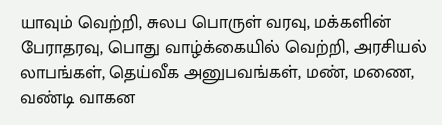யாவும் வெற்றி, சுலப பொருள் வரவு, மக்களின் பேராதரவு, பொது வாழ்க்கையில் வெற்றி, அரசியல் லாபங்கள், தெய்வீக அனுபவங்கள், மண், மணை, வண்டி வாகன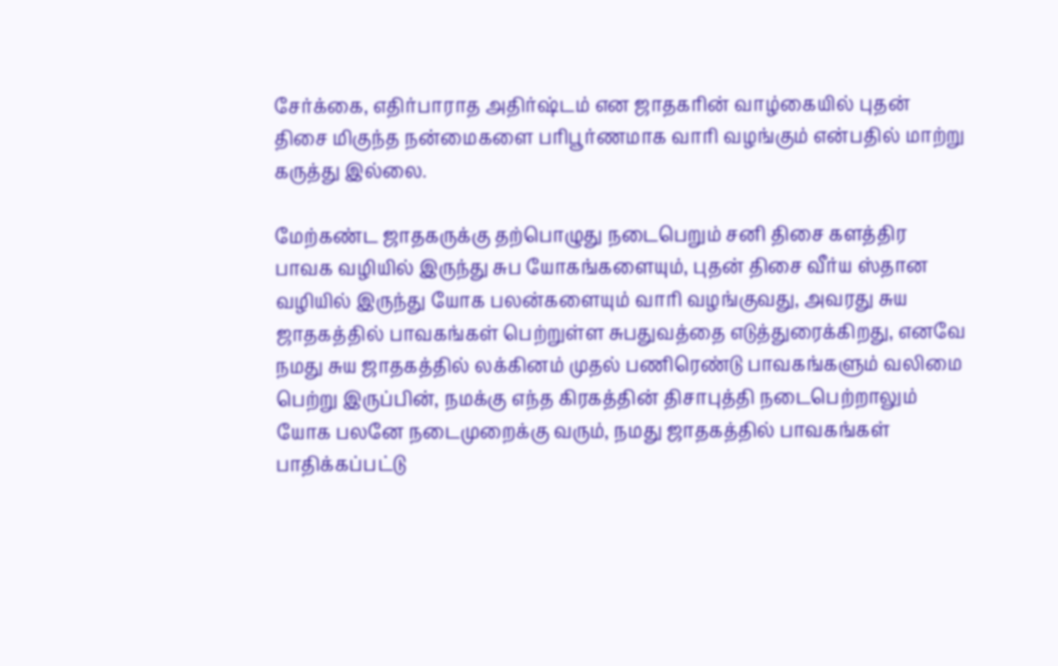சேர்க்கை, எதிர்பாராத அதிர்ஷ்டம் என ஜாதகரின் வாழ்கையில் புதன் திசை மிகுந்த நன்மைகளை பரிபூர்ணமாக வாரி வழங்கும் என்பதில் மாற்று கருத்து இல்லை.

மேற்கண்ட ஜாதகருக்கு தற்பொழுது நடைபெறும் சனி திசை களத்திர பாவக வழியில் இருந்து சுப யோகங்களையும், புதன் திசை வீர்ய ஸ்தான வழியில் இருந்து யோக பலன்களையும் வாரி வழங்குவது, அவரது சுய ஜாதகத்தில் பாவகங்கள் பெற்றுள்ள சுபதுவத்தை எடுத்துரைக்கிறது, எனவே நமது சுய ஜாதகத்தில் லக்கினம் முதல் பணிரெண்டு பாவகங்களும் வலிமை பெற்று இருப்பின், நமக்கு எந்த கிரகத்தின் திசாபுத்தி நடைபெற்றாலும் யோக பலனே நடைமுறைக்கு வரும், நமது ஜாதகத்தில் பாவகங்கள் பாதிக்கப்பட்டு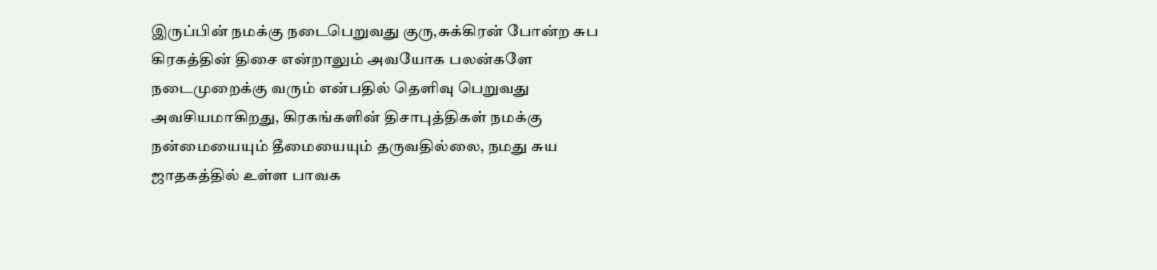இருப்பின் நமக்கு நடைபெறுவது குரு,சுக்கிரன் போன்ற சுப கிரகத்தின் திசை என்றாலும் அவயோக பலன்களே நடைமுறைக்கு வரும் என்பதில் தெளிவு பெறுவது அவசியமாகிறது, கிரகங்களின் திசாபுத்திகள் நமக்கு நன்மையையும் தீமையையும் தருவதில்லை, நமது சுய ஜாதகத்தில் உள்ள பாவக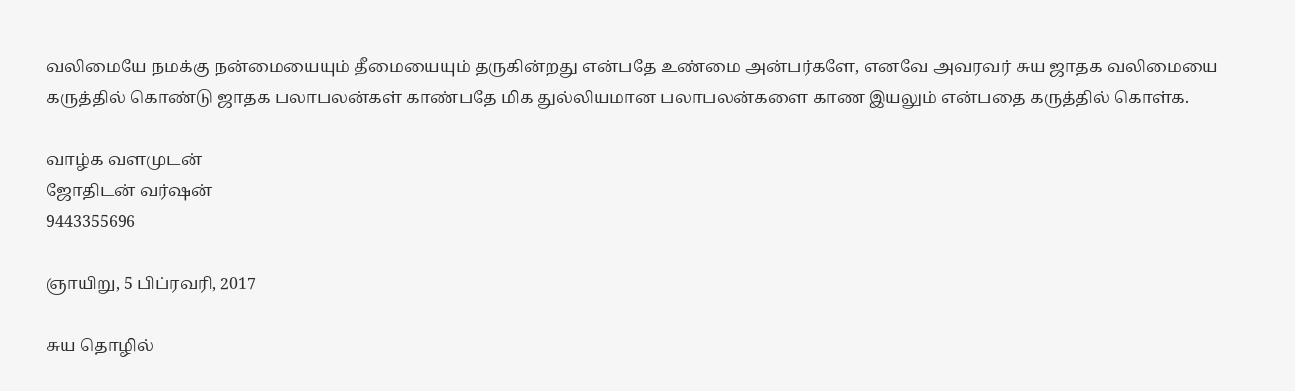வலிமையே நமக்கு நன்மையையும் தீமையையும் தருகின்றது என்பதே உண்மை அன்பர்களே, எனவே அவரவர் சுய ஜாதக வலிமையை கருத்தில் கொண்டு ஜாதக பலாபலன்கள் காண்பதே மிக துல்லியமான பலாபலன்களை காண இயலும் என்பதை கருத்தில் கொள்க.

வாழ்க வளமுடன்
ஜோதிடன் வர்ஷன்
9443355696

ஞாயிறு, 5 பிப்ரவரி, 2017

சுய தொழில்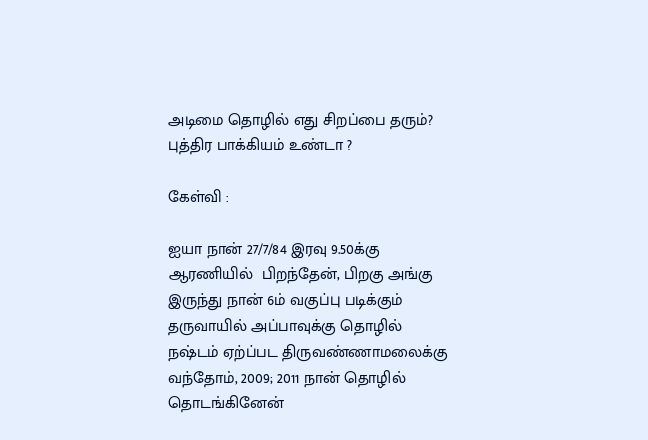அடிமை தொழில் எது சிறப்பை தரும்? புத்திர பாக்கியம் உண்டா ?

கேள்வி :

ஐயா நான் 27/7/84 இரவு 9.50க்கு ஆரணியில்  பிறந்தேன், பிறகு அங்கு இருந்து நான் 6ம் வகுப்பு படிக்கும் தருவாயில் அப்பாவுக்கு தொழில் நஷ்டம் ஏற்ப்பட திருவண்ணாமலைக்கு வந்தோம், 2009; 2011 நான் தொழில் தொடங்கினேன்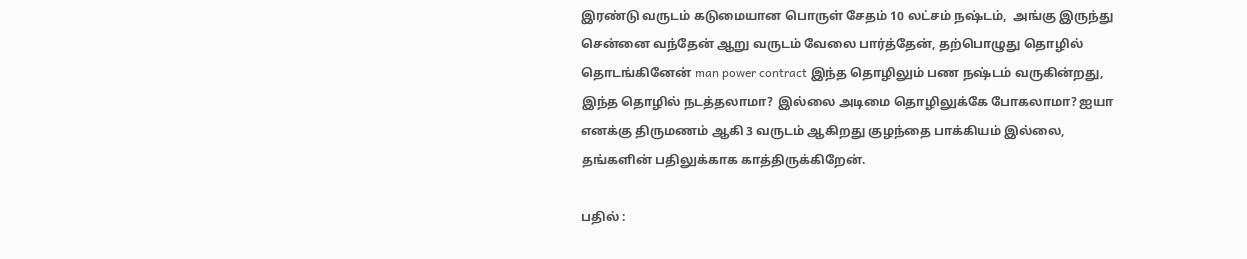இரண்டு வருடம் கடுமையான பொருள் சேதம் 10 லட்சம் நஷ்டம்,  அங்கு இருந்து சென்னை வந்தேன் ஆறு வருடம் வேலை பார்த்தேன், தற்பொழுது தொழில் தொடங்கினேன் man power contract இந்த தொழிலும் பண நஷ்டம் வருகின்றது,  இந்த தொழில் நடத்தலாமா?  இல்லை அடிமை தொழிலுக்கே போகலாமா? ஐயா எனக்கு திருமணம் ஆகி 3 வருடம் ஆகிறது குழந்தை பாக்கியம் இல்லை, தங்களின் பதிலுக்காக காத்திருக்கிறேன்.

பதில் :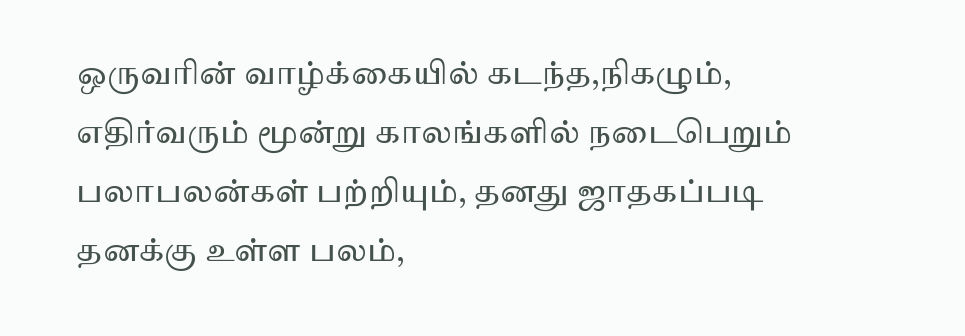ஒருவரின் வாழ்க்கையில் கடந்த,நிகழும், எதிர்வரும் மூன்று காலங்களில் நடைபெறும் பலாபலன்கள் பற்றியும், தனது ஜாதகப்படி தனக்கு உள்ள பலம்,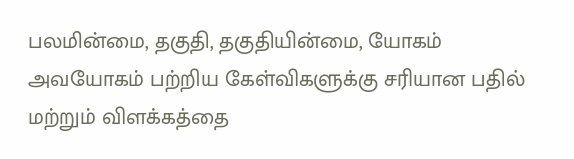பலமின்மை, தகுதி, தகுதியின்மை, யோகம் அவயோகம் பற்றிய கேள்விகளுக்கு சரியான பதில் மற்றும் விளக்கத்தை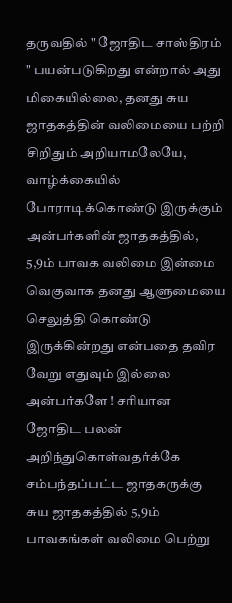தருவதில் " ஜோதிட சாஸ்திரம் " பயன்படுகிறது என்றால் அது மிகையில்லை, தனது சுய ஜாதகத்தின் வலிமையை பற்றி சிறிதும் அறியாமலேயே, வாழ்க்கையில் போராடிக்கொண்டு இருக்கும் அன்பர்களின் ஜாதகத்தில், 5,9ம் பாவக வலிமை இன்மை வெகுவாக தனது ஆளுமையை செலுத்தி கொண்டு இருக்கின்றது என்பதை தவிர வேறு எதுவும் இல்லை அன்பர்களே ! சரியான ஜோதிட பலன் அறிந்துகொள்வதர்க்கே சம்பந்தப்பட்ட ஜாதகருக்கு சுய ஜாதகத்தில் 5,9ம் பாவகங்கள் வலிமை பெற்று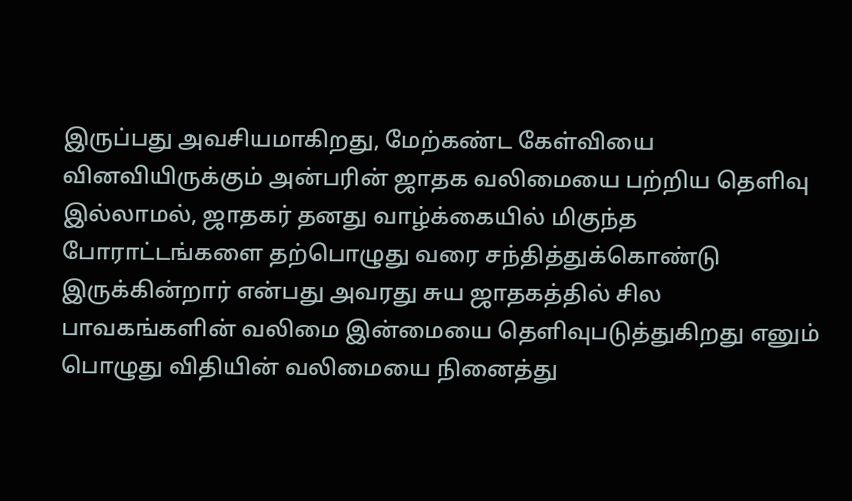இருப்பது அவசியமாகிறது, மேற்கண்ட கேள்வியை வினவியிருக்கும் அன்பரின் ஜாதக வலிமையை பற்றிய தெளிவு இல்லாமல், ஜாதகர் தனது வாழ்க்கையில் மிகுந்த போராட்டங்களை தற்பொழுது வரை சந்தித்துக்கொண்டு இருக்கின்றார் என்பது அவரது சுய ஜாதகத்தில் சில பாவகங்களின் வலிமை இன்மையை தெளிவுபடுத்துகிறது எனும் பொழுது விதியின் வலிமையை நினைத்து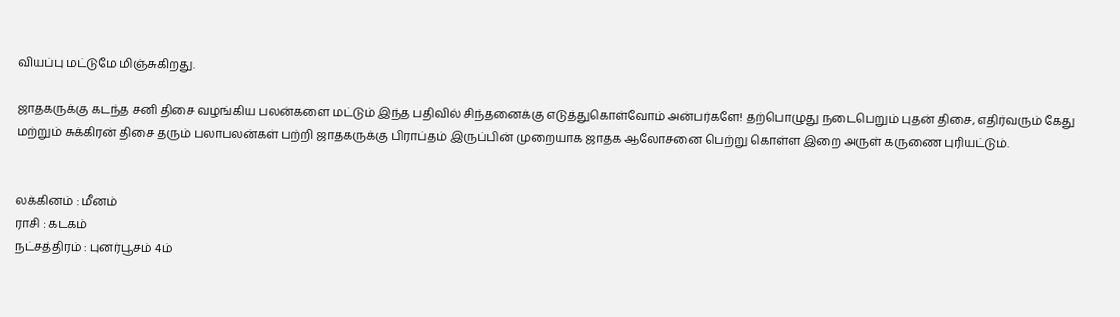வியப்பு மட்டுமே மிஞ்சுகிறது.

ஜாதகருக்கு கடந்த சனி திசை வழங்கிய பலன்களை மட்டும் இந்த பதிவில் சிந்தனைக்கு எடுத்துகொள்வோம் அன்பர்களே! தற்பொழுது நடைபெறும் புதன் திசை, எதிர்வரும் கேது மற்றும் சுக்கிரன் திசை தரும் பலாபலன்கள் பற்றி ஜாதகருக்கு பிராப்தம் இருப்பின் முறையாக ஜாதக ஆலோசனை பெற்று கொள்ள இறை அருள் கருணை புரியட்டும்.


லக்கினம் : மீனம்
ராசி : கடகம்
நட்சத்திரம் : புனர்பூசம் 4ம்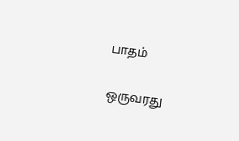பாதம்

ஒருவரது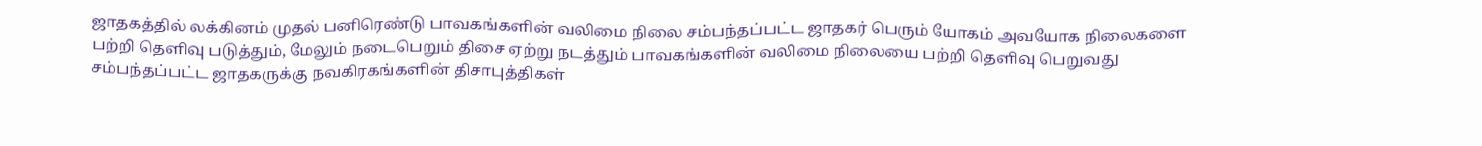ஜாதகத்தில் லக்கினம் முதல் பனிரெண்டு பாவகங்களின் வலிமை நிலை சம்பந்தப்பட்ட ஜாதகர் பெரும் யோகம் அவயோக நிலைகளை பற்றி தெளிவு படுத்தும், மேலும் நடைபெறும் திசை ஏற்று நடத்தும் பாவகங்களின் வலிமை நிலையை பற்றி தெளிவு பெறுவது சம்பந்தப்பட்ட ஜாதகருக்கு நவகிரகங்களின் திசாபுத்திகள்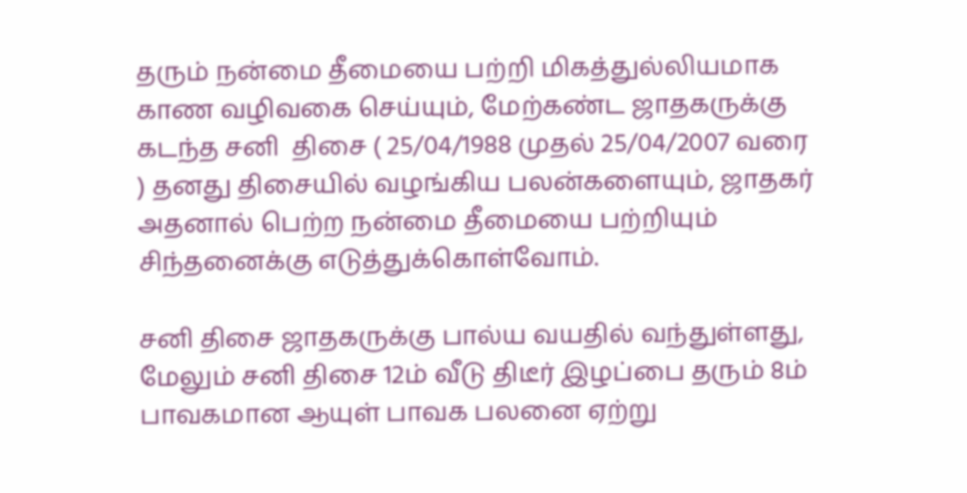தரும் நன்மை தீமையை பற்றி மிகத்துல்லியமாக காண வழிவகை செய்யும், மேற்கண்ட ஜாதகருக்கு கடந்த சனி  திசை ( 25/04/1988 முதல் 25/04/2007 வரை ) தனது திசையில் வழங்கிய பலன்களையும், ஜாதகர் அதனால் பெற்ற நன்மை தீமையை பற்றியும் சிந்தனைக்கு எடுத்துக்கொள்வோம்.

சனி திசை ஜாதகருக்கு பால்ய வயதில் வந்துள்ளது, மேலும் சனி திசை 12ம் வீடு திடீர் இழப்பை தரும் 8ம் பாவகமான ஆயுள் பாவக பலனை ஏற்று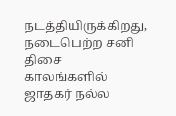நடத்தியிருக்கிறது, நடைபெற்ற சனி திசை காலங்களில் ஜாதகர் நல்ல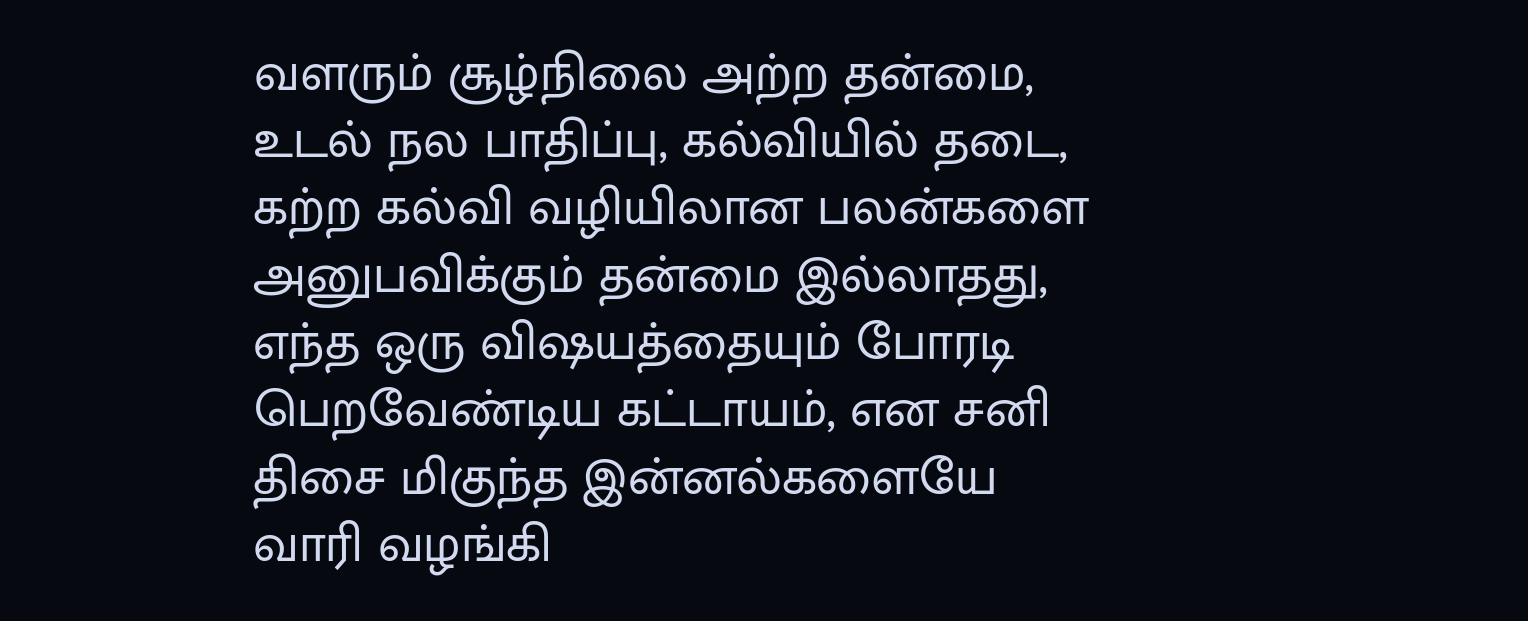வளரும் சூழ்நிலை அற்ற தன்மை, உடல் நல பாதிப்பு, கல்வியில் தடை, கற்ற கல்வி வழியிலான பலன்களை அனுபவிக்கும் தன்மை இல்லாதது, எந்த ஒரு விஷயத்தையும் போரடி பெறவேண்டிய கட்டாயம், என சனி திசை மிகுந்த இன்னல்களையே வாரி வழங்கி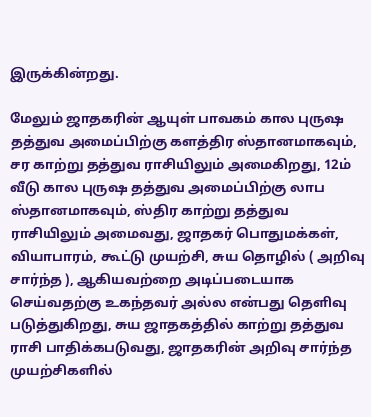இருக்கின்றது.

மேலும் ஜாதகரின் ஆயுள் பாவகம் கால புருஷ தத்துவ அமைப்பிற்கு களத்திர ஸ்தானமாகவும், சர காற்று தத்துவ ராசியிலும் அமைகிறது, 12ம் வீடு கால புருஷ தத்துவ அமைப்பிற்கு லாப ஸ்தானமாகவும், ஸ்திர காற்று தத்துவ ராசியிலும் அமைவது, ஜாதகர் பொதுமக்கள், வியாபாரம், கூட்டு முயற்சி, சுய தொழில் ( அறிவு சார்ந்த ), ஆகியவற்றை அடிப்படையாக செய்வதற்கு உகந்தவர் அல்ல என்பது தெளிவு படுத்துகிறது, சுய ஜாதகத்தில் காற்று தத்துவ ராசி பாதிக்கபடுவது, ஜாதகரின் அறிவு சார்ந்த முயற்சிகளில்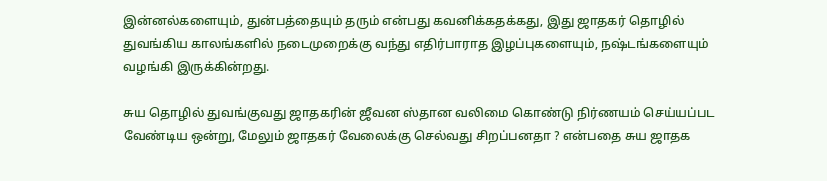இன்னல்களையும், துன்பத்தையும் தரும் என்பது கவனிக்கதக்கது, இது ஜாதகர் தொழில் துவங்கிய காலங்களில் நடைமுறைக்கு வந்து எதிர்பாராத இழப்புகளையும், நஷ்டங்களையும் வழங்கி இருக்கின்றது.

சுய தொழில் துவங்குவது ஜாதகரின் ஜீவன ஸ்தான வலிமை கொண்டு நிர்ணயம் செய்யப்பட வேண்டிய ஒன்று, மேலும் ஜாதகர் வேலைக்கு செல்வது சிறப்பனதா ? என்பதை சுய ஜாதக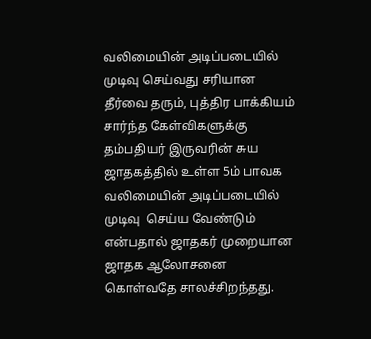வலிமையின் அடிப்படையில் முடிவு செய்வது சரியான தீர்வை தரும், புத்திர பாக்கியம் சார்ந்த கேள்விகளுக்கு தம்பதியர் இருவரின் சுய ஜாதகத்தில் உள்ள 5ம் பாவக வலிமையின் அடிப்படையில் முடிவு  செய்ய வேண்டும் என்பதால் ஜாதகர் முறையான ஜாதக ஆலோசனை கொள்வதே சாலச்சிறந்தது.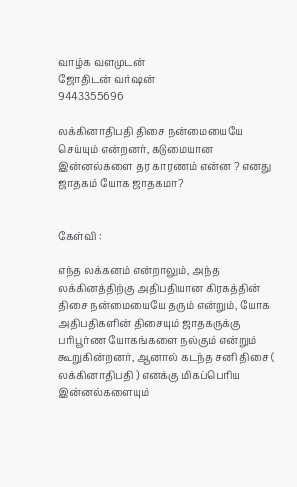வாழ்க வளமுடன்
ஜோதிடன் வர்ஷன்
9443355696

லக்கினாதிபதி திசை நன்மையையே செய்யும் என்றனர், கடுமையான இன்னல்களை தர காரணம் என்ன ? எனது ஜாதகம் யோக ஜாதகமா?


கேள்வி :

எந்த லக்கனம் என்றாலும், அந்த லக்கினத்திற்கு அதிபதியான கிரகத்தின் திசை நன்மையையே தரும் என்றும், யோக அதிபதிகளின் திசையும் ஜாதகருக்கு பரிபூர்ண யோகங்களை நல்கும் என்றும் கூறுகின்றனர், ஆனால் கடந்த சனி திசை ( லக்கினாதிபதி ) எனக்கு மிகப்பெரிய இன்னல்களையும்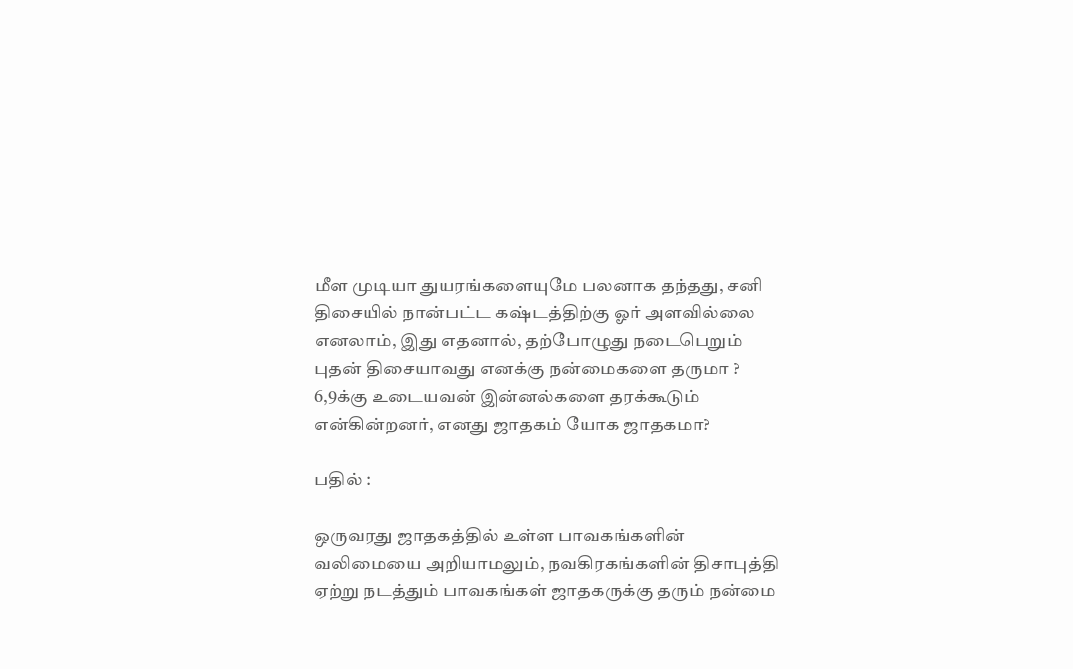மீள முடியா துயரங்களையுமே பலனாக தந்தது, சனி திசையில் நான்பட்ட கஷ்டத்திற்கு ஓர் அளவில்லை எனலாம், இது எதனால், தற்போழுது நடைபெறும் புதன் திசையாவது எனக்கு நன்மைகளை தருமா ? 6,9க்கு உடையவன் இன்னல்களை தரக்கூடும் என்கின்றனர், எனது ஜாதகம் யோக ஜாதகமா?

பதில் :

ஒருவரது ஜாதகத்தில் உள்ள பாவகங்களின் வலிமையை அறியாமலும், நவகிரகங்களின் திசாபுத்தி ஏற்று நடத்தும் பாவகங்கள் ஜாதகருக்கு தரும் நன்மை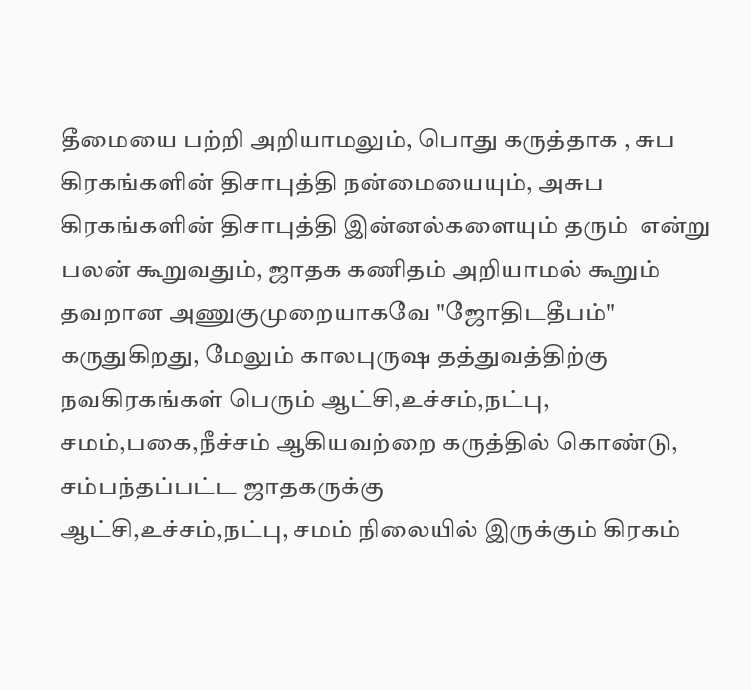தீமையை பற்றி அறியாமலும், பொது கருத்தாக , சுப கிரகங்களின் திசாபுத்தி நன்மையையும், அசுப கிரகங்களின் திசாபுத்தி இன்னல்களையும் தரும்  என்று பலன் கூறுவதும், ஜாதக கணிதம் அறியாமல் கூறும் தவறான அணுகுமுறையாகவே "ஜோதிடதீபம்" கருதுகிறது, மேலும் காலபுருஷ தத்துவத்திற்கு நவகிரகங்கள் பெரும் ஆட்சி,உச்சம்,நட்பு, சமம்,பகை,நீச்சம் ஆகியவற்றை கருத்தில் கொண்டு, சம்பந்தப்பட்ட ஜாதகருக்கு
ஆட்சி,உச்சம்,நட்பு, சமம் நிலையில் இருக்கும் கிரகம்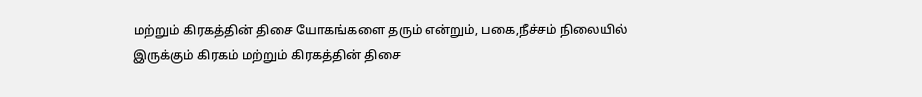மற்றும் கிரகத்தின் திசை யோகங்களை தரும் என்றும், பகை,நீச்சம் நிலையில் இருக்கும் கிரகம் மற்றும் கிரகத்தின் திசை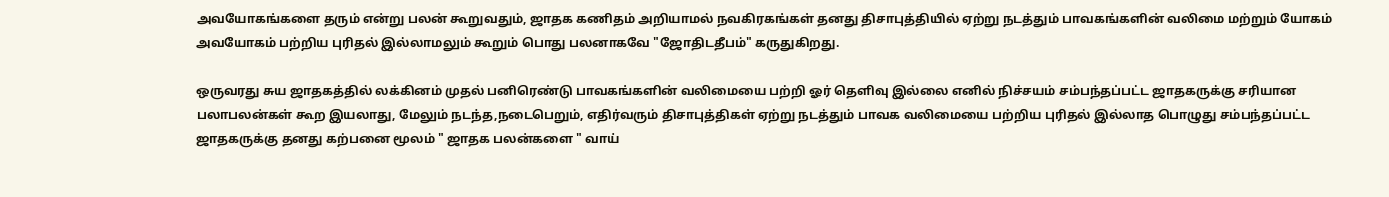அவயோகங்களை தரும் என்று பலன் கூறுவதும், ஜாதக கணிதம் அறியாமல் நவகிரகங்கள் தனது திசாபுத்தியில் ஏற்று நடத்தும் பாவகங்களின் வலிமை மற்றும் யோகம் அவயோகம் பற்றிய புரிதல் இல்லாமலும் கூறும் பொது பலனாகவே "ஜோதிடதீபம்" கருதுகிறது.

ஒருவரது சுய ஜாதகத்தில் லக்கினம் முதல் பனிரெண்டு பாவகங்களின் வலிமையை பற்றி ஓர் தெளிவு இல்லை எனில் நிச்சயம் சம்பந்தப்பட்ட ஜாதகருக்கு சரியான பலாபலன்கள் கூற இயலாது, மேலும் நடந்த,நடைபெறும், எதிர்வரும் திசாபுத்திகள் ஏற்று நடத்தும் பாவக வலிமையை பற்றிய புரிதல் இல்லாத பொழுது சம்பந்தப்பட்ட ஜாதகருக்கு தனது கற்பனை மூலம் " ஜாதக பலன்களை " வாய்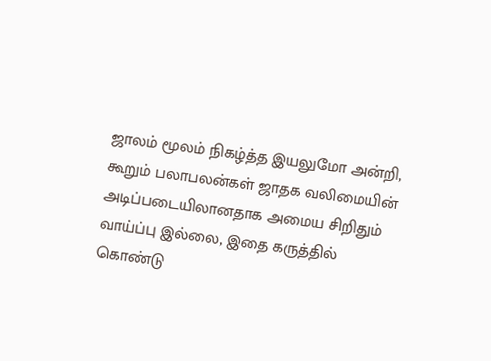ஜாலம் மூலம் நிகழ்த்த இயலுமோ அன்றி, கூறும் பலாபலன்கள் ஜாதக வலிமையின் அடிப்படையிலானதாக அமைய சிறிதும் வாய்ப்பு இல்லை, இதை கருத்தில் கொண்டு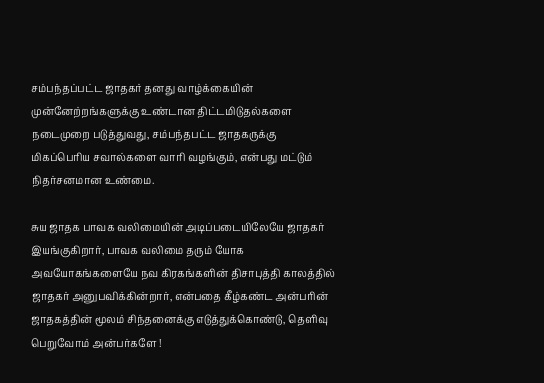சம்பந்தப்பட்ட ஜாதகர் தனது வாழ்க்கையின் முன்னேற்றங்களுக்கு உண்டான திட்டமிடுதல்களை நடைமுறை படுத்துவது, சம்பந்தபட்ட ஜாதகருக்கு மிகப்பெரிய சவால்களை வாரி வழங்கும், என்பது மட்டும் நிதர்சனமான உண்மை.

சுய ஜாதக பாவக வலிமையின் அடிப்படையிலேயே ஜாதகர் இயங்குகிறார், பாவக வலிமை தரும் யோக அவயோகங்களையே நவ கிரகங்களின் திசாபுத்தி காலத்தில் ஜாதகர் அனுபவிக்கின்றார், என்பதை கீழ்கண்ட அன்பரின் ஜாதகத்தின் மூலம் சிந்தனைக்கு எடுத்துக்கொண்டு, தெளிவு பெறுவோம் அன்பர்களே !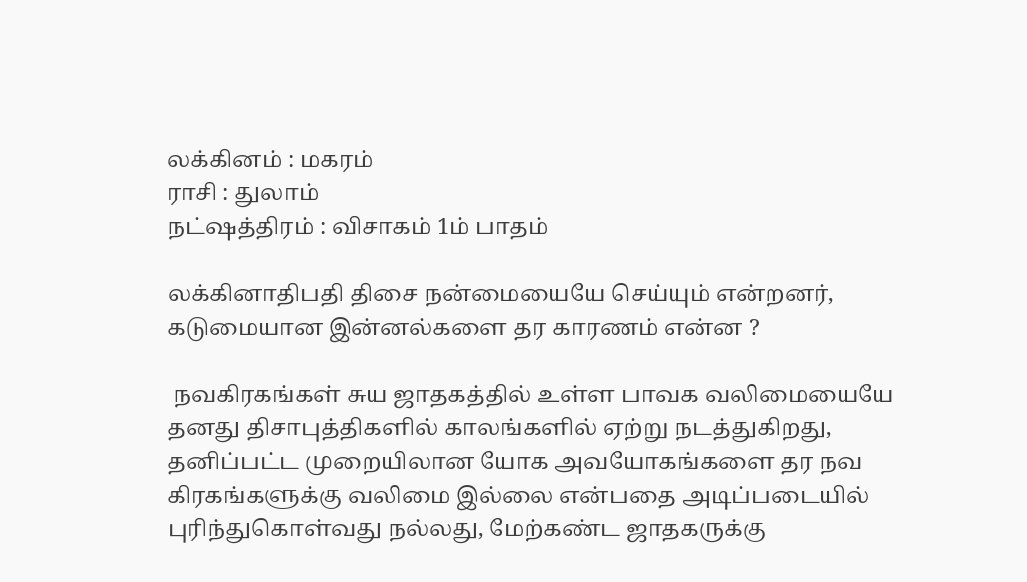லக்கினம் : மகரம்
ராசி : துலாம்
நட்ஷத்திரம் : விசாகம் 1ம் பாதம்

லக்கினாதிபதி திசை நன்மையையே செய்யும் என்றனர், கடுமையான இன்னல்களை தர காரணம் என்ன ?

 நவகிரகங்கள் சுய ஜாதகத்தில் உள்ள பாவக வலிமையையே தனது திசாபுத்திகளில் காலங்களில் ஏற்று நடத்துகிறது, தனிப்பட்ட முறையிலான யோக அவயோகங்களை தர நவ கிரகங்களுக்கு வலிமை இல்லை என்பதை அடிப்படையில் புரிந்துகொள்வது நல்லது, மேற்கண்ட ஜாதகருக்கு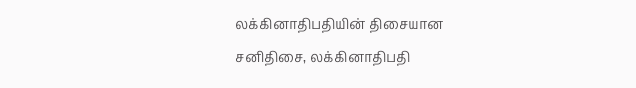லக்கினாதிபதியின் திசையான சனிதிசை, லக்கினாதிபதி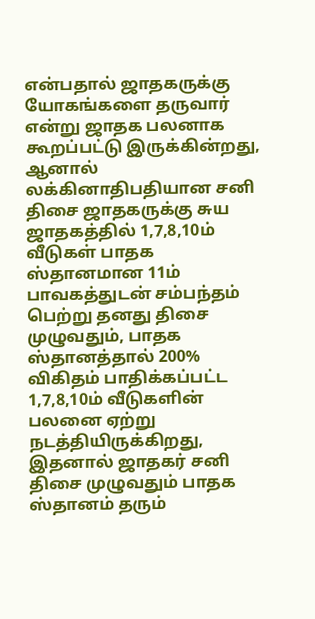என்பதால் ஜாதகருக்கு யோகங்களை தருவார் என்று ஜாதக பலனாக கூறப்பட்டு இருக்கின்றது, ஆனால் லக்கினாதிபதியான சனி திசை ஜாதகருக்கு சுய ஜாதகத்தில் 1,7,8,10ம் வீடுகள் பாதக ஸ்தானமான 11ம் பாவகத்துடன் சம்பந்தம் பெற்று தனது திசை முழுவதும், பாதக ஸ்தானத்தால் 200% விகிதம் பாதிக்கப்பட்ட 1,7,8,10ம் வீடுகளின் பலனை ஏற்று நடத்தியிருக்கிறது, இதனால் ஜாதகர் சனி திசை முழுவதும் பாதக ஸ்தானம் தரும்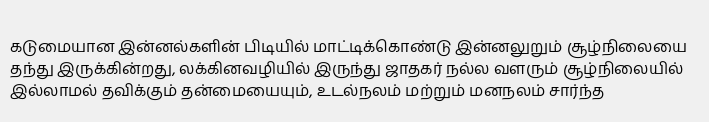கடுமையான இன்னல்களின் பிடியில் மாட்டிக்கொண்டு இன்னலுறும் சூழ்நிலையை தந்து இருக்கின்றது, லக்கினவழியில் இருந்து ஜாதகர் நல்ல வளரும் சூழ்நிலையில் இல்லாமல் தவிக்கும் தன்மையையும், உடல்நலம் மற்றும் மனநலம் சார்ந்த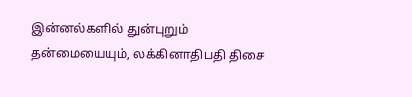இன்னல்களில் துன்புறும் தன்மையையும், லக்கினாதிபதி திசை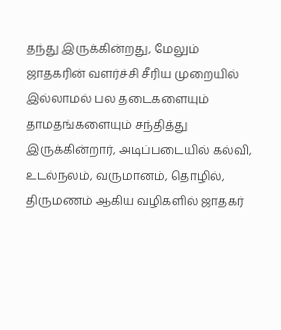தந்து இருக்கின்றது, மேலும் ஜாதகரின் வளர்ச்சி சீரிய முறையில் இல்லாமல் பல தடைகளையும் தாமதங்களையும் சந்தித்து இருக்கின்றார், அடிப்படையில் கல்வி, உடல்நலம், வருமானம், தொழில், திருமணம் ஆகிய வழிகளில் ஜாதகர்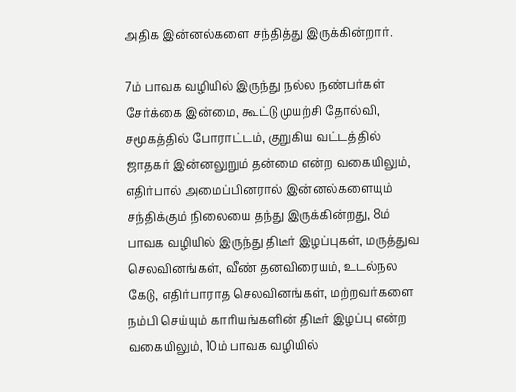அதிக இன்னல்களை சந்தித்து இருக்கின்றார்.

7ம் பாவக வழியில் இருந்து நல்ல நண்பர்கள் சேர்க்கை இன்மை, கூட்டு முயற்சி தோல்வி, சமூகத்தில் போராட்டம், குறுகிய வட்டத்தில் ஜாதகர் இன்னலுறும் தன்மை என்ற வகையிலும், எதிர்பால் அமைப்பினரால் இன்னல்களையும் சந்திக்கும் நிலையை தந்து இருக்கின்றது, 8ம் பாவக வழியில் இருந்து திடீர் இழப்புகள், மருத்துவ செலவினங்கள், வீண் தனவிரையம், உடல்நல கேடு, எதிர்பாராத செலவினங்கள், மற்றவர்களை நம்பி செய்யும் காரியங்களின் திடீர் இழப்பு என்ற வகையிலும், 10ம் பாவக வழியில்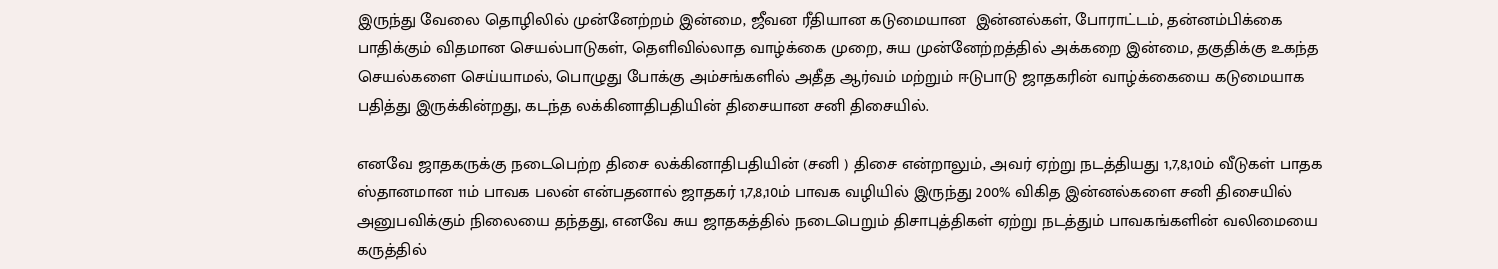இருந்து வேலை தொழிலில் முன்னேற்றம் இன்மை, ஜீவன ரீதியான கடுமையான  இன்னல்கள், போராட்டம், தன்னம்பிக்கை பாதிக்கும் விதமான செயல்பாடுகள், தெளிவில்லாத வாழ்க்கை முறை, சுய முன்னேற்றத்தில் அக்கறை இன்மை, தகுதிக்கு உகந்த செயல்களை செய்யாமல், பொழுது போக்கு அம்சங்களில் அதீத ஆர்வம் மற்றும் ஈடுபாடு ஜாதகரின் வாழ்க்கையை கடுமையாக பதித்து இருக்கின்றது, கடந்த லக்கினாதிபதியின் திசையான சனி திசையில்.

எனவே ஜாதகருக்கு நடைபெற்ற திசை லக்கினாதிபதியின் (சனி ) திசை என்றாலும், அவர் ஏற்று நடத்தியது 1,7,8,10ம் வீடுகள் பாதக ஸ்தானமான 11ம் பாவக பலன் என்பதனால் ஜாதகர் 1,7,8,10ம் பாவக வழியில் இருந்து 200% விகித இன்னல்களை சனி திசையில் அனுபவிக்கும் நிலையை தந்தது, எனவே சுய ஜாதகத்தில் நடைபெறும் திசாபுத்திகள் ஏற்று நடத்தும் பாவகங்களின் வலிமையை கருத்தில்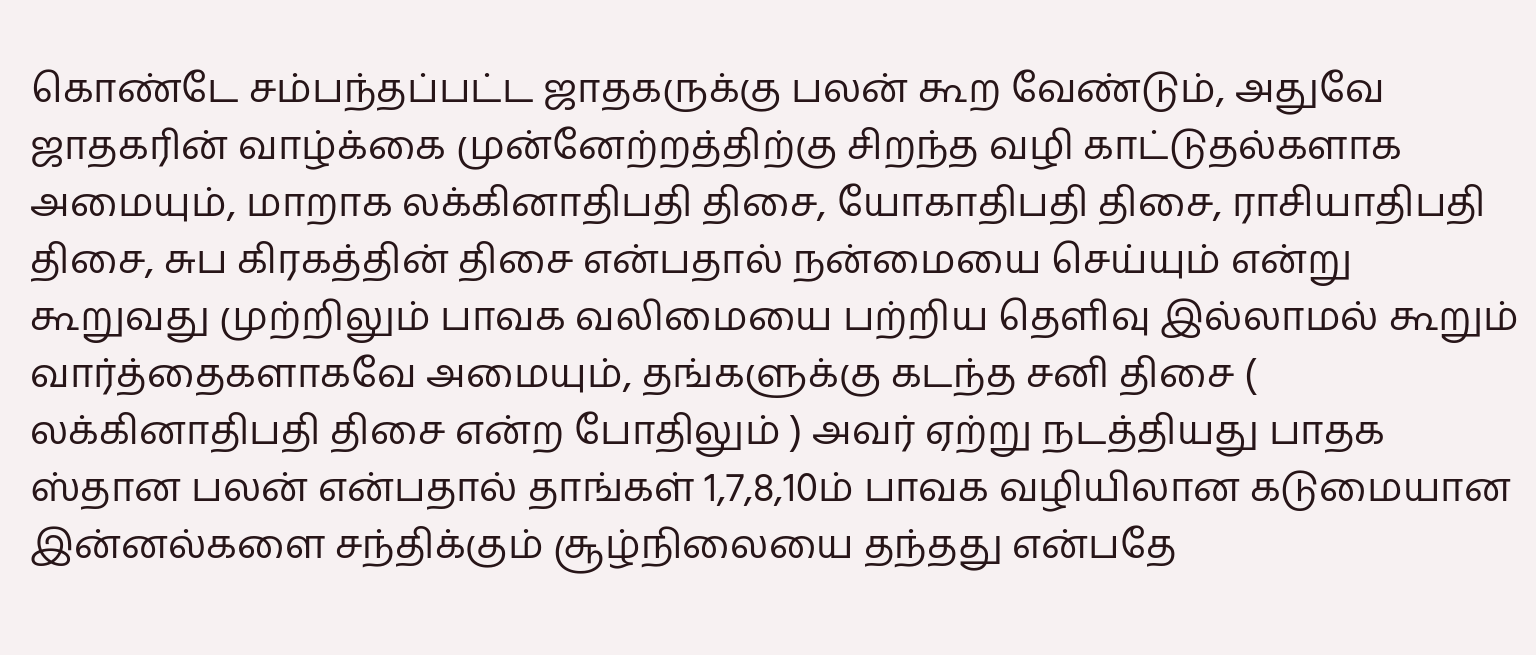கொண்டே சம்பந்தப்பட்ட ஜாதகருக்கு பலன் கூற வேண்டும், அதுவே ஜாதகரின் வாழ்க்கை முன்னேற்றத்திற்கு சிறந்த வழி காட்டுதல்களாக அமையும், மாறாக லக்கினாதிபதி திசை, யோகாதிபதி திசை, ராசியாதிபதி திசை, சுப கிரகத்தின் திசை என்பதால் நன்மையை செய்யும் என்று கூறுவது முற்றிலும் பாவக வலிமையை பற்றிய தெளிவு இல்லாமல் கூறும் வார்த்தைகளாகவே அமையும், தங்களுக்கு கடந்த சனி திசை ( லக்கினாதிபதி திசை என்ற போதிலும் ) அவர் ஏற்று நடத்தியது பாதக ஸ்தான பலன் என்பதால் தாங்கள் 1,7,8,10ம் பாவக வழியிலான கடுமையான இன்னல்களை சந்திக்கும் சூழ்நிலையை தந்தது என்பதே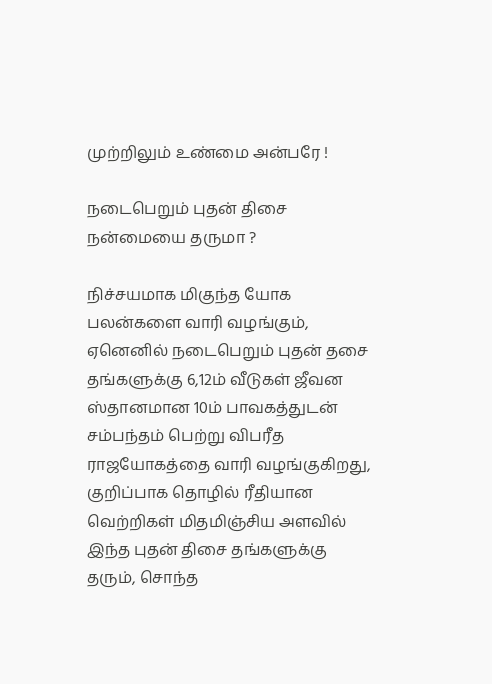முற்றிலும் உண்மை அன்பரே !

நடைபெறும் புதன் திசை நன்மையை தருமா ?

நிச்சயமாக மிகுந்த யோக பலன்களை வாரி வழங்கும், ஏனெனில் நடைபெறும் புதன் தசை தங்களுக்கு 6,12ம் வீடுகள் ஜீவன ஸ்தானமான 10ம் பாவகத்துடன் சம்பந்தம் பெற்று விபரீத ராஜயோகத்தை வாரி வழங்குகிறது, குறிப்பாக தொழில் ரீதியான வெற்றிகள் மிதமிஞ்சிய அளவில் இந்த புதன் திசை தங்களுக்கு தரும், சொந்த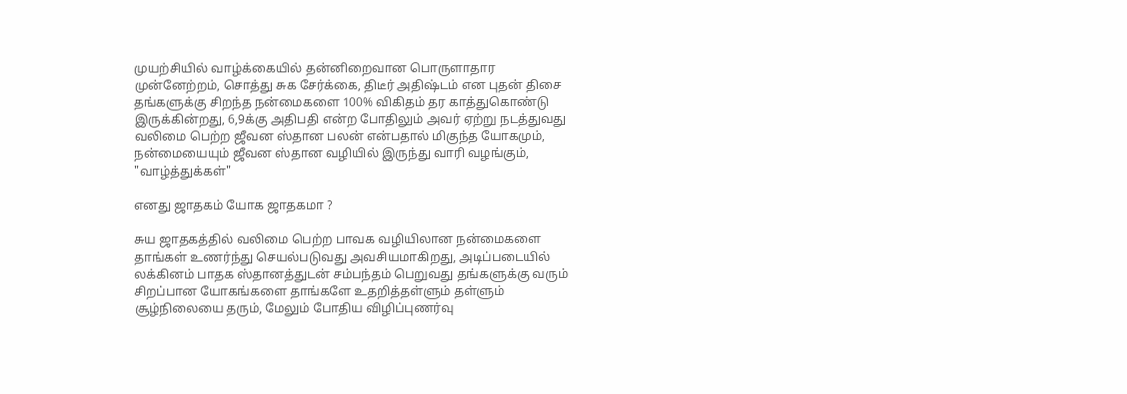முயற்சியில் வாழ்க்கையில் தன்னிறைவான பொருளாதார முன்னேற்றம், சொத்து சுக சேர்க்கை, திடீர் அதிஷ்டம் என புதன் திசை தங்களுக்கு சிறந்த நன்மைகளை 100% விகிதம் தர காத்துகொண்டு இருக்கின்றது, 6,9க்கு அதிபதி என்ற போதிலும் அவர் ஏற்று நடத்துவது வலிமை பெற்ற ஜீவன ஸ்தான பலன் என்பதால் மிகுந்த யோகமும், நன்மையையும் ஜீவன ஸ்தான வழியில் இருந்து வாரி வழங்கும், "வாழ்த்துக்கள்"

எனது ஜாதகம் யோக ஜாதகமா ?

சுய ஜாதகத்தில் வலிமை பெற்ற பாவக வழியிலான நன்மைகளை தாங்கள் உணர்ந்து செயல்படுவது அவசியமாகிறது, அடிப்படையில் லக்கினம் பாதக ஸ்தானத்துடன் சம்பந்தம் பெறுவது தங்களுக்கு வரும் சிறப்பான யோகங்களை தாங்களே உதறித்தள்ளும் தள்ளும் சூழ்நிலையை தரும், மேலும் போதிய விழிப்புணர்வு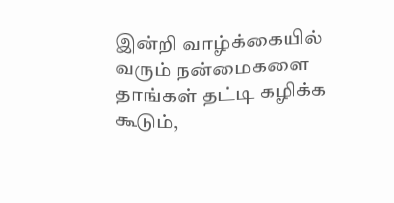இன்றி வாழ்க்கையில் வரும் நன்மைகளை  தாங்கள் தட்டி கழிக்க கூடும்,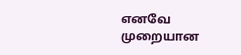எனவே முறையான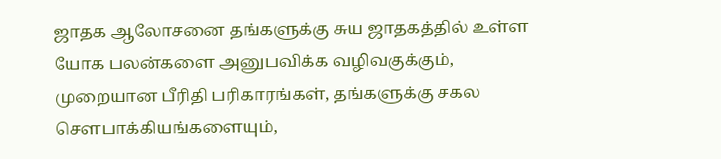ஜாதக ஆலோசனை தங்களுக்கு சுய ஜாதகத்தில் உள்ள யோக பலன்களை அனுபவிக்க வழிவகுக்கும், முறையான பீரிதி பரிகாரங்கள், தங்களுக்கு சகல சௌபாக்கியங்களையும்,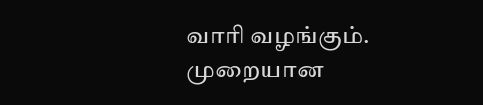வாரி வழங்கும். முறையான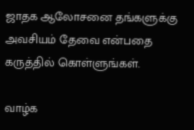ஜாதக ஆலோசனை தங்களுக்கு அவசியம் தேவை என்பதை கருத்தில் கொள்ளுங்கள்.

வாழ்க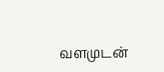வளமுடன்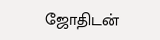ஜோதிடன்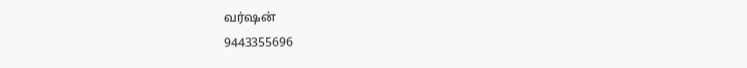வர்ஷன்
9443355696